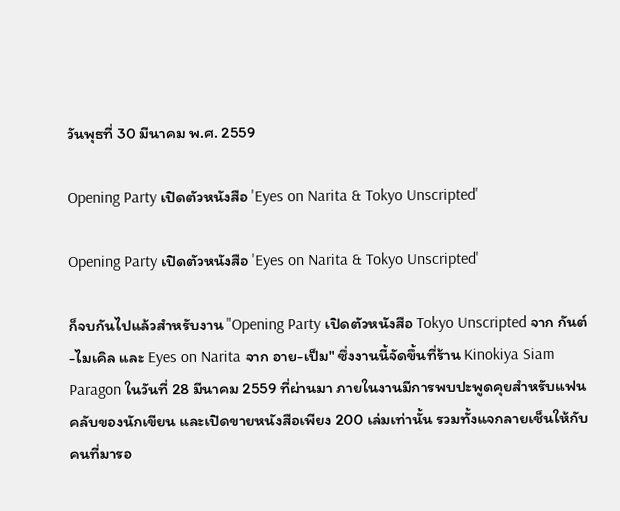วันพุธที่ 30 มีนาคม พ.ศ. 2559

Opening Party เปิดตัวหนังสือ 'Eyes on Narita & Tokyo Unscripted'

Opening Party เปิดตัวหนังสือ 'Eyes on Narita & Tokyo Unscripted'

ก็จบกันไปแล้วสำหรับงาน "Opening Party เปิดตัวหนังสือ Tokyo Unscripted จาก กันต์-ไมเคิล และ Eyes on Narita จาก อาย-เป็ม" ซึ่งงานนี้จัดขึ้นที่ร้าน Kinokiya Siam Paragon ในวันที่ 28 มีนาคม 2559 ที่ผ่านมา ภายในงานมีการพบปะพูดคุยสำหรับแฟนคลับของนักเขียน และเปิดขายหนังสือเพียง 200 เล่มเท่านั้น รวมทั้งแจกลายเช็นให้กับคนที่มารอ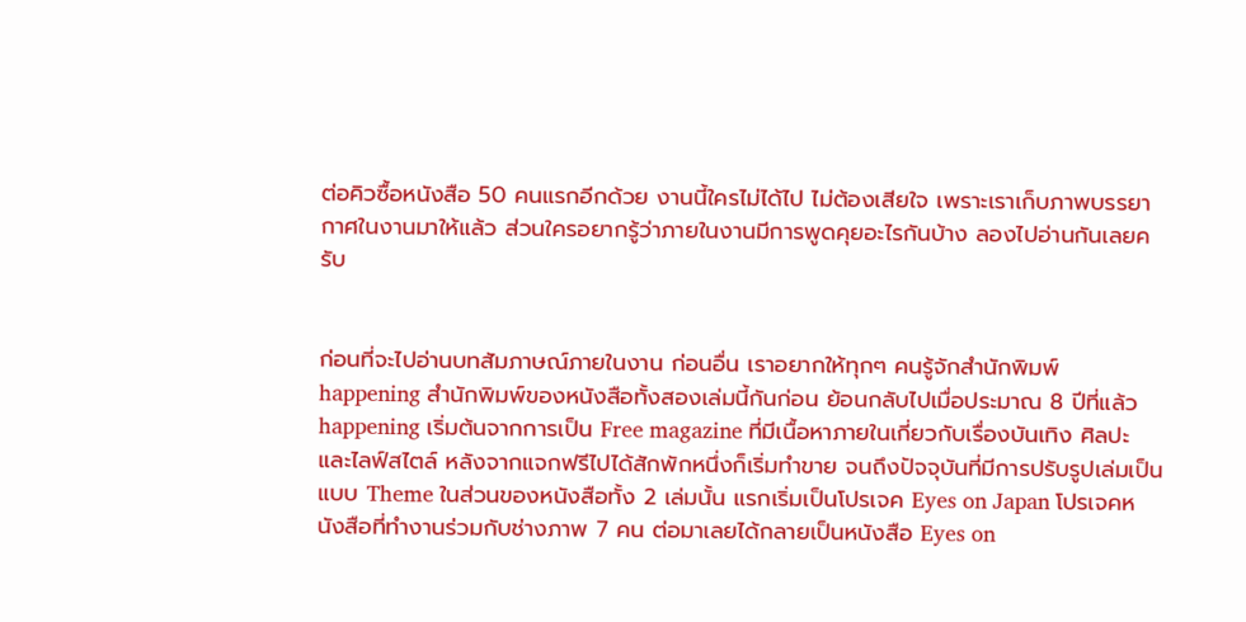ต่อคิวซื้อหนังสือ 50 คนแรกอีกด้วย งานนี้ใครไม่ได้ไป ไม่ต้องเสียใจ เพราะเราเก็บภาพบรรยากาศในงานมาให้แล้ว ส่วนใครอยากรู้ว่าภายในงานมีการพูดคุยอะไรกันบ้าง ลองไปอ่านกันเลยครับ


ก่อนที่จะไปอ่านบทสัมภาษณ์ภายในงาน ก่อนอื่น เราอยากให้ทุกๆ คนรู้จักสำนักพิมพ์ happening สำนักพิมพ์ของหนังสือทั้งสองเล่มนี้กันก่อน ย้อนกลับไปเมื่อประมาณ 8 ปีที่แล้ว happening เริ่มต้นจากการเป็น Free magazine ที่มีเนื้อหาภายในเกี่ยวกับเรื่องบันเทิง ศิลปะ และไลฟ์สไตล์ หลังจากแจกฟรีไปได้สักพักหนึ่งก็เริ่มทำขาย จนถึงปัจจุบันที่มีการปรับรูปเล่มเป็นแบบ Theme ในส่วนของหนังสือทั้ง 2 เล่มนั้น แรกเริ่มเป็นโปรเจค Eyes on Japan โปรเจคหนังสือที่ทำงานร่วมกับช่างภาพ 7 คน ต่อมาเลยได้กลายเป็นหนังสือ Eyes on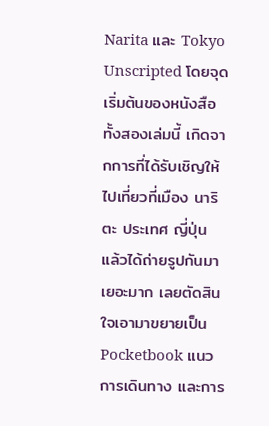Narita และ Tokyo Unscripted โดยจุดเริ่มต้นของหนังสือทั้งสองเล่มนี้ เกิดจากการที่ได้รับเชิญให้ไปเที่ยวที่เมือง นาริตะ ประเทศ ญี่ปุ่น แล้วได้ถ่ายรูปกันมาเยอะมาก เลยตัดสินใจเอามาขยายเป็น Pocketbook แนวการเดินทาง และการ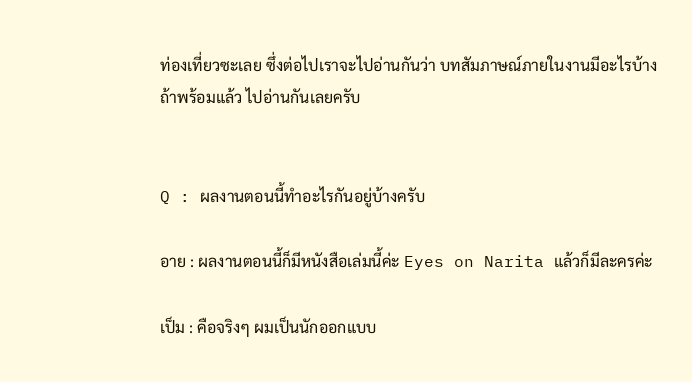ท่องเที่ยวซะเลย ซึ่งต่อไปเราจะไปอ่านกันว่า บทสัมภาษณ์ภายในงานมีอะไรบ้าง ถ้าพร้อมแล้ว ไปอ่านกันเลยครับ


Q : ผลงานตอนนี้ทำอะไรกันอยู่บ้างครับ

อาย : ผลงานตอนนี้ก็มีหนังสือเล่มนี้ค่ะ Eyes on Narita แล้วก็มีละครค่ะ

เป็ม : คือจริงๆ ผมเป็นนักออกแบบ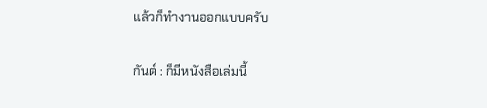แล้วก็ทำงานออกแบบครับ

กันต์ : ก็มีหนังสือเล่มนี้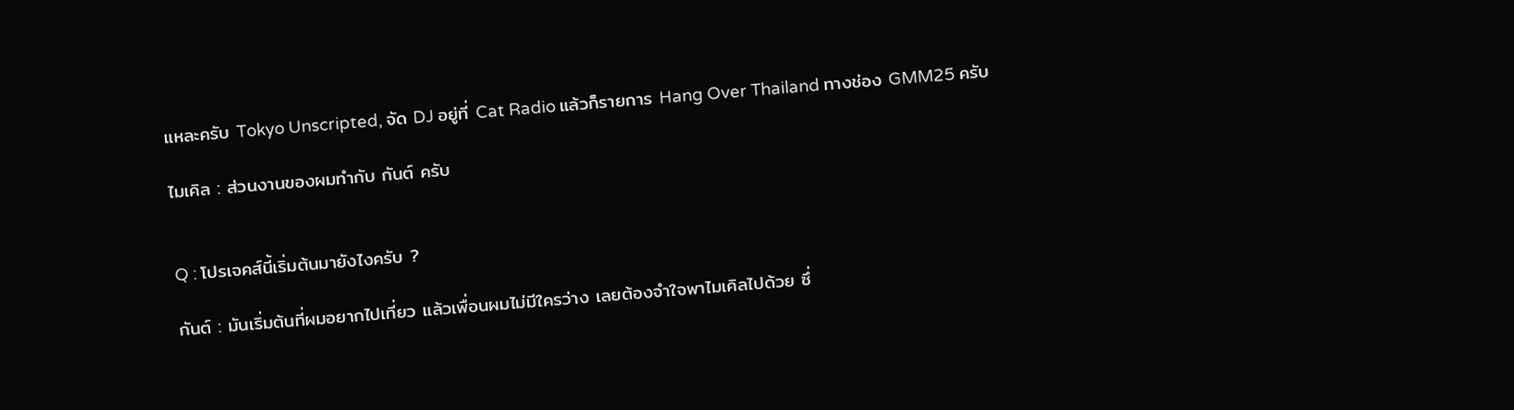แหละครับ Tokyo Unscripted, จัด DJ อยู่ที่ Cat Radio แล้วก็รายการ Hang Over Thailand ทางช่อง GMM25 ครับ

ไมเคิล : ส่วนงานของผมทำกับ กันต์ ครับ


Q : โปรเจคส์นี้เริ่มต้นมายังไงครับ ?

กันต์ : มันเริ่มต้นที่ผมอยากไปเที่ยว แล้วเพื่อนผมไม่มีใครว่าง เลยต้องจำใจพาไมเคิลไปด้วย ซึ่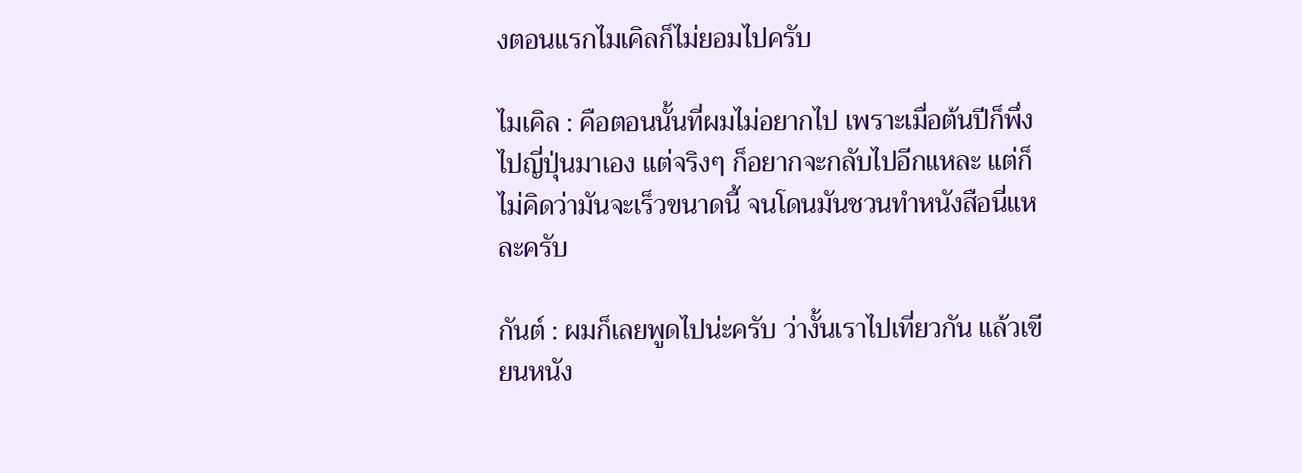งตอนแรกไมเคิลก็ไม่ยอมไปครับ

ไมเคิล : คือตอนนั้นที่ผมไม่อยากไป เพราะเมื่อต้นปีก็พึ่งไปญี่ปุ่นมาเอง แต่จริงๆ ก็อยากจะกลับไปอีกแหละ แต่ก็ไม่คิดว่ามันจะเร็วขนาดนี้ จนโดนมันชวนทำหนังสือนี่แหละครับ

กันต์ : ผมก็เลยพูดไปน่ะครับ ว่างั้นเราไปเที่ยวกัน แล้วเขียนหนัง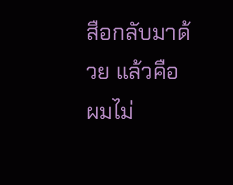สือกลับมาด้วย แล้วคือผมไม่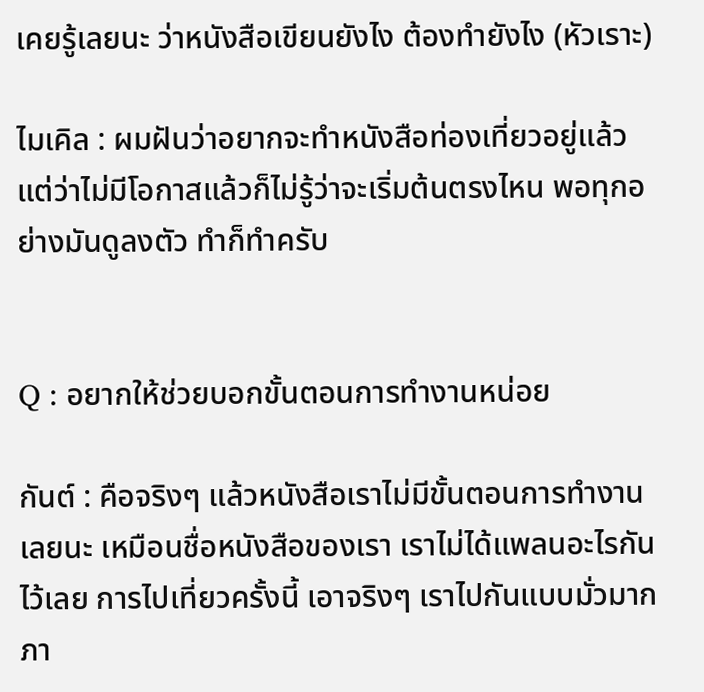เคยรู้เลยนะ ว่าหนังสือเขียนยังไง ต้องทำยังไง (หัวเราะ)

ไมเคิล : ผมฝันว่าอยากจะทำหนังสือท่องเที่ยวอยู่แล้ว แต่ว่าไม่มีโอกาสแล้วก็ไม่รู้ว่าจะเริ่มต้นตรงไหน พอทุกอย่างมันดูลงตัว ทำก็ทำครับ


Q : อยากให้ช่วยบอกขั้นตอนการทำงานหน่อย

กันต์ : คือจริงๆ แล้วหนังสือเราไม่มีขั้นตอนการทำงานเลยนะ เหมือนชื่อหนังสือของเรา เราไม่ได้แพลนอะไรกันไว้เลย การไปเที่ยวครั้งนี้ เอาจริงๆ เราไปกันแบบมั่วมาก ภา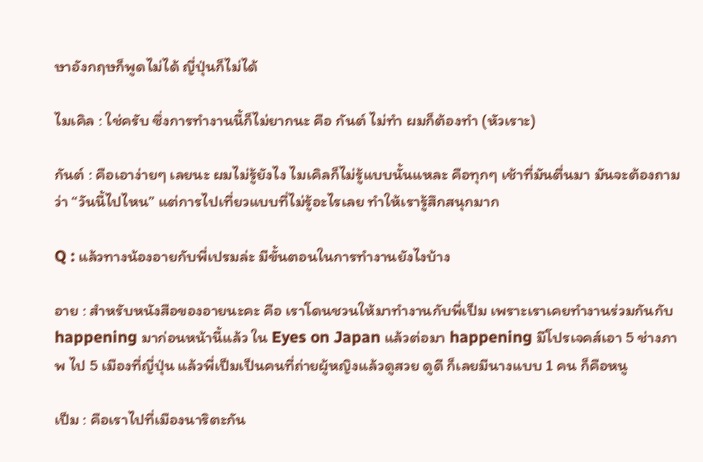ษาอังกฤษก็พูดไม่ได้ ญี่ปุ่นก็ไม่ได้

ไมเคิล : ใช่ครับ ซึ่งการทำงานนี้ก็ไม่ยากนะ คือ กันต์ ไม่ทำ ผมก็ต้องทำ (หัวเราะ)

กันต์ : คือเอาง่ายๆ เลยนะ ผมไม่รู้ยังไง ไมเคิลก็ไม่รู้แบบนั้นแหละ คือทุกๆ เช้าที่มันตื่นมา มันจะต้องถามว่า “วันนี้ไปไหน” แต่การไปเที่ยวแบบที่ไม่รู้อะไรเลย ทำให้เรารู้สึกสนุกมาก

Q : แล้วทางน้องอายกับพี่เปรมล่ะ มีขั้นตอนในการทำงานยังไงบ้าง

อาย : สำหรับหนังสือของอายนะคะ คือ เราโดนชวนให้มาทำงานกับพี่เป็ม เพราะเราเคยทำงานร่วมกันกับ happening มาก่อนหน้านี้แล้ว ใน Eyes on Japan แล้วต่อมา happening มีโปรเจคส์เอา 5 ช่างภาพ ไป 5 เมืองที่ญี่ปุ่น แล้วพี่เป็มเป็นคนที่ถ่ายผู้หญิงแล้วดูสวย ดูดี ก็เลยมีนางแบบ 1 คน ก็คือหนู

เป็ม : คือเราไปที่เมืองนาริตะกัน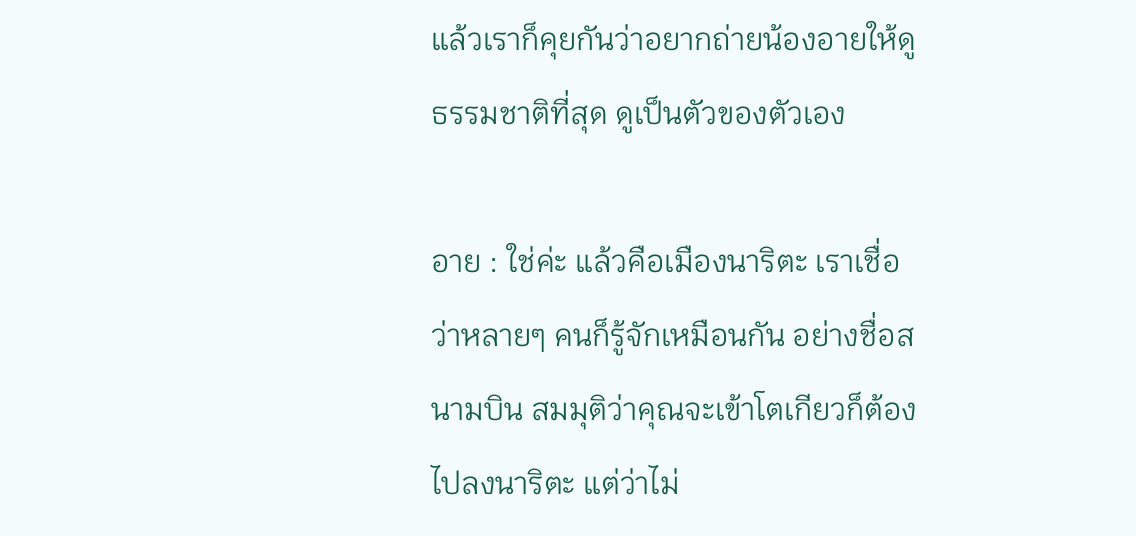แล้วเราก็คุยกันว่าอยากถ่ายน้องอายให้ดูธรรมชาติที่สุด ดูเป็นตัวของตัวเอง

อาย : ใช่ค่ะ แล้วคือเมืองนาริตะ เราเชื่อว่าหลายๆ คนก็รู้จักเหมือนกัน อย่างชื่อสนามบิน สมมุติว่าคุณจะเข้าโตเกียวก็ต้องไปลงนาริตะ แต่ว่าไม่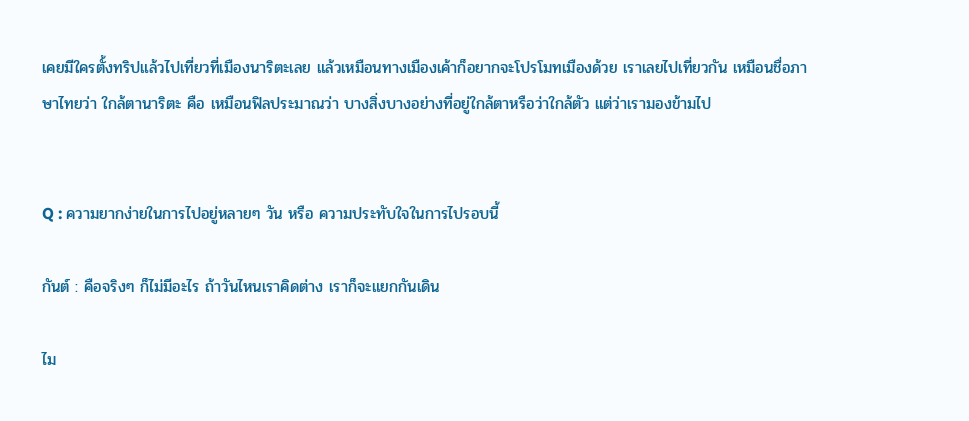เคยมีใครตั้งทริปแล้วไปเที่ยวที่เมืองนาริตะเลย แล้วเหมือนทางเมืองเค้าก็อยากจะโปรโมทเมืองด้วย เราเลยไปเที่ยวกัน เหมือนชื่อภาษาไทยว่า ใกล้ตานาริตะ คือ เหมือนฟิลประมาณว่า บางสิ่งบางอย่างที่อยู่ใกล้ตาหรือว่าใกล้ตัว แต่ว่าเรามองข้ามไป


Q : ความยากง่ายในการไปอยู่หลายๆ วัน หรือ ความประทับใจในการไปรอบนี้

กันต์ : คือจริงๆ ก็ไม่มีอะไร ถ้าวันไหนเราคิดต่าง เราก็จะแยกกันเดิน

ไม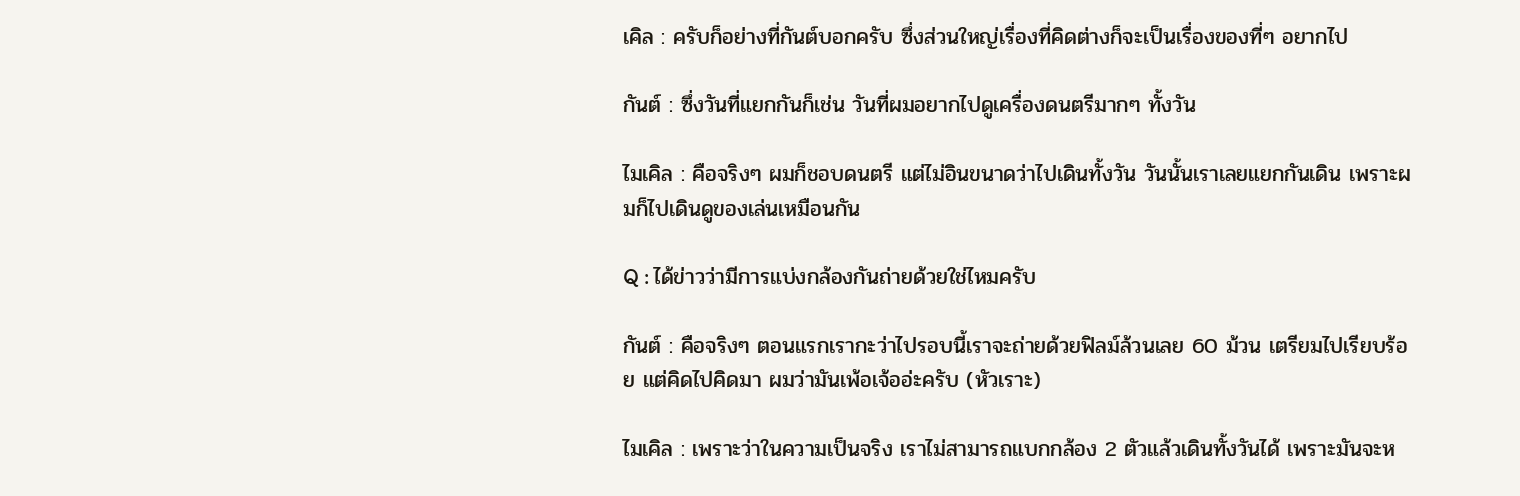เคิล : ครับก็อย่างที่กันต์บอกครับ ซึ่งส่วนใหญ่เรื่องที่คิดต่างก็จะเป็นเรื่องของที่ๆ อยากไป

กันต์ : ซึ่งวันที่แยกกันก็เช่น วันที่ผมอยากไปดูเครื่องดนตรีมากๆ ทั้งวัน

ไมเคิล : คือจริงๆ ผมก็ชอบดนตรี แต่ไม่อินขนาดว่าไปเดินทั้งวัน วันนั้นเราเลยแยกกันเดิน เพราะผมก็ไปเดินดูของเล่นเหมือนกัน

Q : ได้ข่าวว่ามีการแบ่งกล้องกันถ่ายด้วยใช่ไหมครับ

กันต์ : คือจริงๆ ตอนแรกเรากะว่าไปรอบนี้เราจะถ่ายด้วยฟิลม์ล้วนเลย 60 ม้วน เตรียมไปเรียบร้อย แต่คิดไปคิดมา ผมว่ามันเพ้อเจ้ออ่ะครับ (หัวเราะ)

ไมเคิล : เพราะว่าในความเป็นจริง เราไม่สามารถแบกกล้อง 2 ตัวแล้วเดินทั้งวันได้ เพราะมันจะห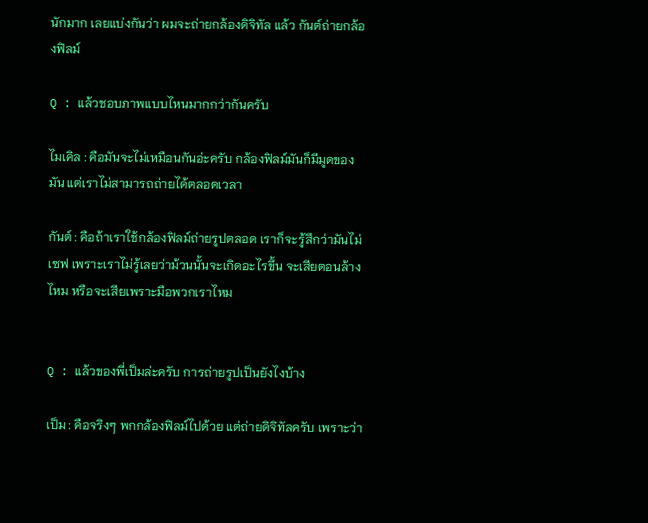นักมาก เลยแบ่งกันว่า ผมจะถ่ายกล้องดิจิทัล แล้ว กันต์ถ่ายกล้องฟิลม์

Q : แล้วชอบภาพแบบไหนมากกว่ากันครับ

ไมเคิล : คือมันจะไม่เหมือนกันอ่ะครับ กล้องฟิลม์มันก็มีมูดของมัน แต่เราไม่สามารถถ่ายได้ตลอดเวลา

กันต์ : คือถ้าเราใช้กล้องฟิลม์ถ่ายรูปตลอด เราก็จะรู้สึกว่ามันไม่เซฟ เพราะเราไม่รู้เลยว่าม้วนนั้นจะเกิดอะไรขึ้น จะเสียตอนล้างไหม หรือจะเสียเพราะมือพวกเราไหม


Q : แล้วของพี่เป็มล่ะครับ การถ่ายรูปเป็นยังไงบ้าง

เป็ม : คือจริงๆ พกกล้องฟิลม์ไปด้วย แต่ถ่ายดิจิทัลครับ เพราะว่า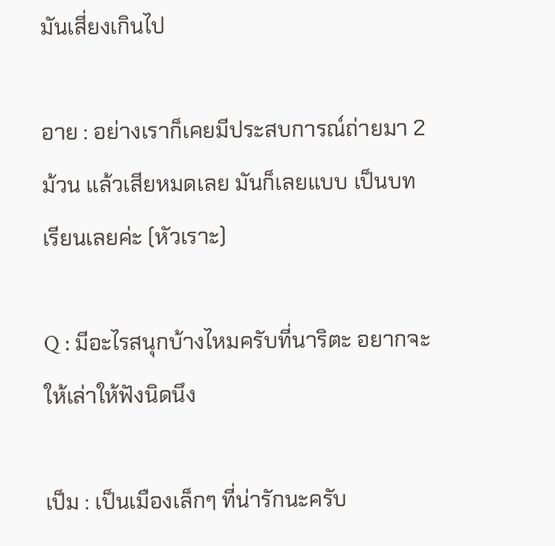มันเสี่ยงเกินไป

อาย : อย่างเราก็เคยมีประสบการณ์ถ่ายมา 2 ม้วน แล้วเสียหมดเลย มันก็เลยแบบ เป็นบทเรียนเลยค่ะ (หัวเราะ)

Q : มีอะไรสนุกบ้างไหมครับที่นาริตะ อยากจะให้เล่าให้ฟังนิดนึง

เป็ม : เป็นเมืองเล็กๆ ที่น่ารักนะครับ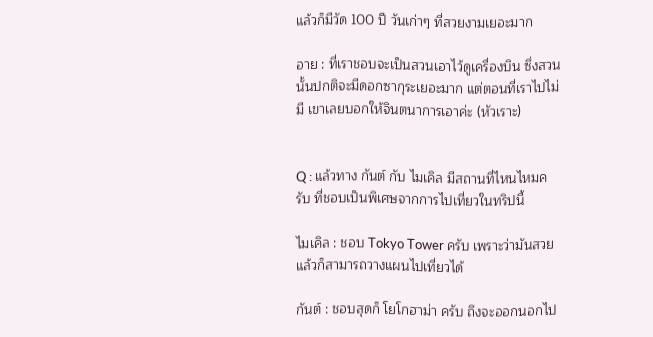แล้วก็มีวัด 100 ปี วันเก่าๆ ที่สวยงามเยอะมาก

อาย : ที่เราชอบจะเป็นสวนเอาไว้ดูเครื่องบิน ซึ่งสวนนั้นปกติจะมีดอกซากุระเยอะมาก แต่ตอนที่เราไปไม่มี เขาเลยบอกให้จินตนาการเอาค่ะ (หัวเราะ)


Q : แล้วทาง กันต์ กับ ไมเคิล มีสถานที่ไหนไหมครับ ที่ชอบเป็นพิเศษจากการไปเที่ยวในทริปนี้

ไมเคิล : ชอบ Tokyo Tower ครับ เพราะว่ามันสวย แล้วก็สามารถวางแผนไปเที่ยวได้

กันต์ : ชอบสุดก็ โยโกฮาม่า ครับ ถึงจะออกนอกไป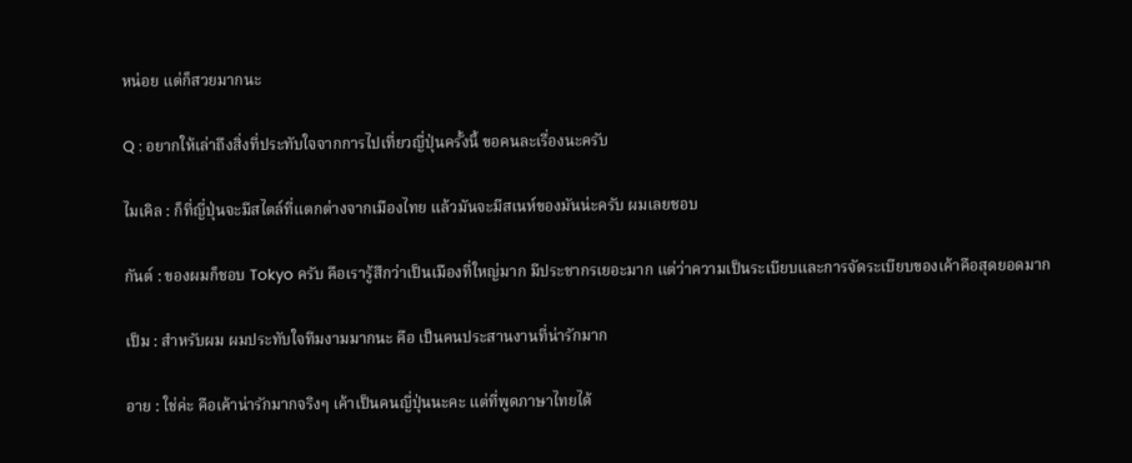หน่อย แต่ก็สวยมากนะ

Q : อยากให้เล่าถึงสิ่งที่ประทับใจจากการไปเที่ยวญี่ปุ่นครั้งนี้ ขอคนละเรื่องนะครับ

ไมเคิล : ก็ที่ญี่ปุ่นจะมีสไตล์ที่แตกต่างจากเมืองไทย แล้วมันจะมีสเนห์ของมันน่ะครับ ผมเลยชอบ

กันต์ : ของผมก็ชอบ Tokyo ครับ คือเรารู้สึกว่าเป็นเมืองที่ใหญ่มาก มีประชากรเยอะมาก แต่ว่าความเป็นระเบียบและการจัดระเบียบของเค้าคือสุดยอดมาก

เป็ม : สำหรับผม ผมประทับใจทีมงามมากนะ คือ เป็นคนประสานงานที่น่ารักมาก

อาย : ใช่ค่ะ คือเค้าน่ารักมากจริงๆ เค้าเป็นคนญี่ปุ่นนะคะ แต่ที่พูดภาษาไทยได้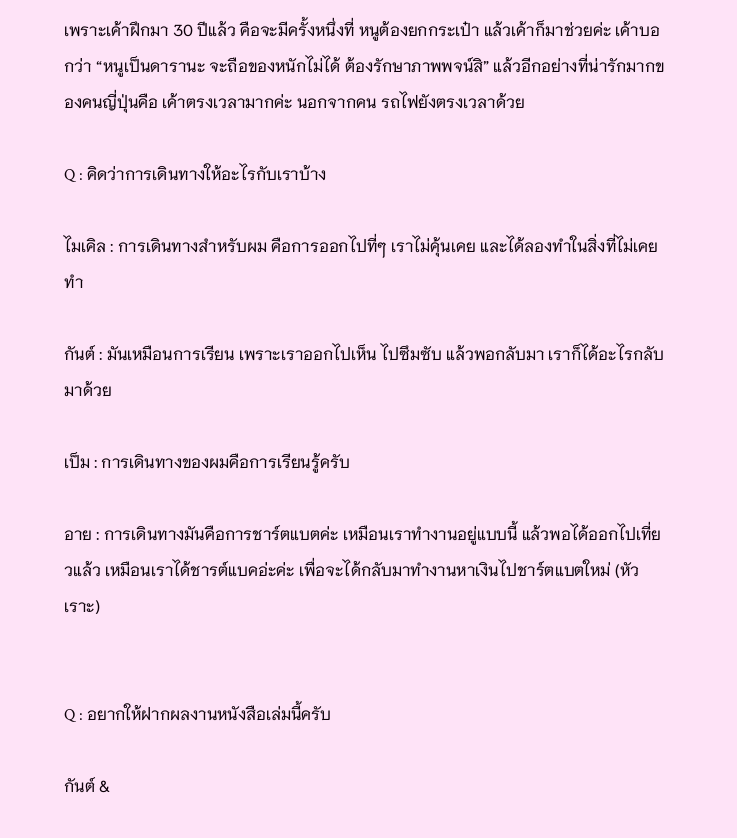เพราะเค้าฝึกมา 30 ปีแล้ว คือจะมีครั้งหนึ่งที่ หนูต้องยกกระเป๋า แล้วเค้าก็มาช่วยค่ะ เค้าบอกว่า “หนูเป็นดารานะ จะถือของหนักไม่ได้ ต้องรักษาภาพพจน์สิ” แล้วอีกอย่างที่น่ารักมากของคนญี่ปุ่นคือ เค้าตรงเวลามากค่ะ นอกจากคน รถไฟยังตรงเวลาด้วย

Q : คิดว่าการเดินทางให้อะไรกับเราบ้าง

ไมเคิล : การเดินทางสำหรับผม คือการออกไปที่ๆ เราไม่คุ้นเคย และได้ลองทำในสิ่งที่ไม่เคยทำ

กันต์ : มันเหมือนการเรียน เพราะเราออกไปเห็น ไปซึมซับ แล้วพอกลับมา เราก็ได้อะไรกลับมาด้วย

เป็ม : การเดินทางของผมคือการเรียนรู้ครับ

อาย : การเดินทางมันคือการชาร์ตแบตค่ะ เหมือนเราทำงานอยู่แบบนี้ แล้วพอได้ออกไปเที่ยวแล้ว เหมือนเราได้ชารต์แบคอ่ะค่ะ เพื่อจะได้กลับมาทำงานหาเงินไปชาร์ตแบตใหม่ (หัวเราะ)


Q : อยากให้ฝากผลงานหนังสือเล่มนี้ครับ

กันต์ &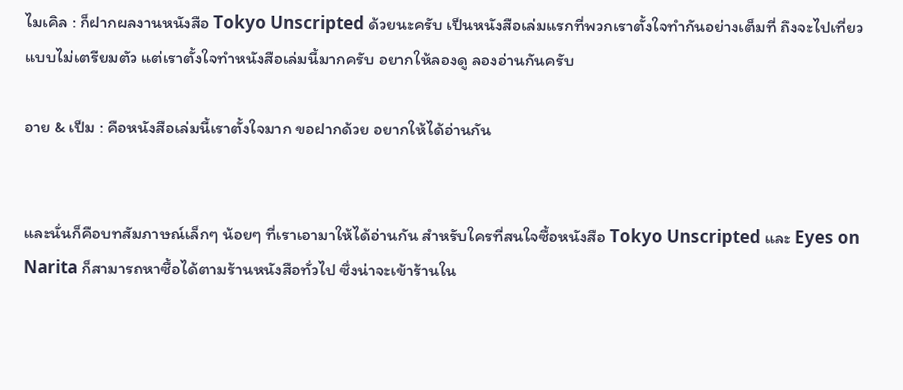ไมเคิล : ก็ฝากผลงานหนังสือ Tokyo Unscripted ด้วยนะครับ เป็นหนังสือเล่มแรกที่พวกเราตั้งใจทำกันอย่างเต็มที่ ถึงจะไปเที่ยวแบบไม่เตรียมตัว แต่เราตั้งใจทำหนังสือเล่มนี้มากครับ อยากให้ลองดู ลองอ่านกันครับ

อาย & เป็ม : คือหนังสือเล่มนี้เราตั้งใจมาก ขอฝากด้วย อยากให้ได้อ่านกัน


และนั่นก็คือบทสัมภาษณ์เล็กๆ น้อยๆ ที่เราเอามาให้ได้อ่านกัน สำหรับใครที่สนใจซื้อหนังสือ Tokyo Unscripted และ Eyes on Narita ก็สามารถหาซื้อได้ตามร้านหนังสือทั่วไป ซึ่งน่าจะเข้าร้านใน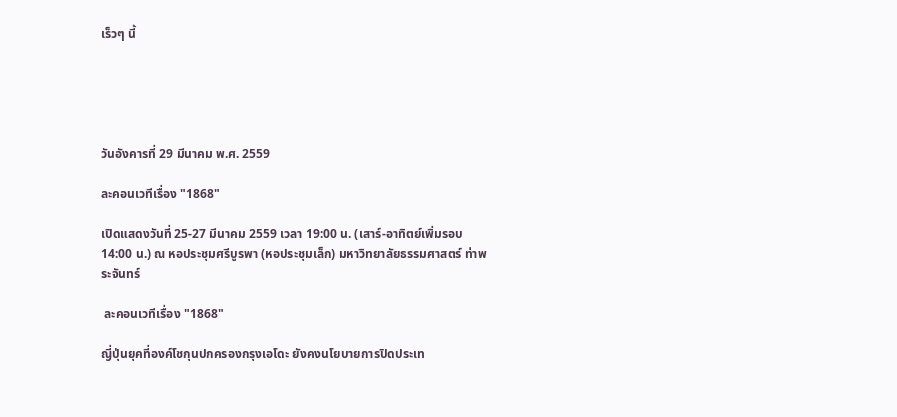เร็วๆ นี้





วันอังคารที่ 29 มีนาคม พ.ศ. 2559

ละคอนเวทีเรื่อง "1868"

เปิดแสดงวันที่ 25-27 มีนาคม 2559 เวลา 19:00 น. (เสาร์-อาทิตย์เพิ่มรอบ 14:00 น.) ณ หอประชุมศรีบูรพา (หอประชุมเล็ก) มหาวิทยาลัยธรรมศาสตร์ ท่าพระจันทร์

 ละคอนเวทีเรื่อง "1868"

ญี่ปุ่นยุคที่องค์โชกุนปกครองกรุงเอโดะ ยังคงนโยบายการปิดประเท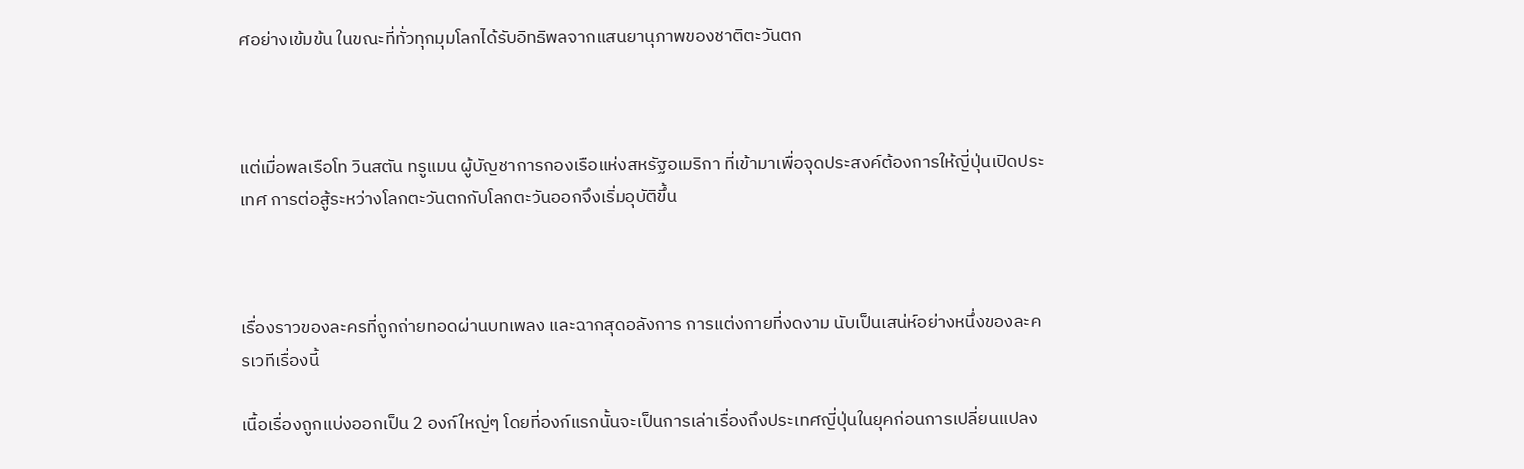ศอย่างเข้มข้น ในขณะที่ทั่วทุกมุมโลกได้รับอิทธิพลจากแสนยานุภาพของชาติตะวันตก



แต่เมื่อพลเรือโท วินสตัน ทรูแมน ผู้บัญชาการกองเรือแห่งสหรัฐอเมริกา ที่เข้ามาเพื่อจุดประสงค์ต้องการให้ญี่ปุ่นเปิดประเทศ การต่อสู้ระหว่างโลกตะวันตกกับโลกตะวันออกจึงเริ่มอุบัติขึ้น



เรื่องราวของละครที่ถูกถ่ายทอดผ่านบทเพลง และฉากสุดอลังการ การแต่งกายที่งดงาม นับเป็นเสน่ห์อย่างหนึ่งของละครเวทีเรื่องนี้

เนื้อเรื่องถูกแบ่งออกเป็น 2 องก์ใหญ่ๆ โดยที่องก์แรกนั้นจะเป็นการเล่าเรื่องถึงประเทศญี่ปุ่นในยุคก่อนการเปลี่ยนแปลง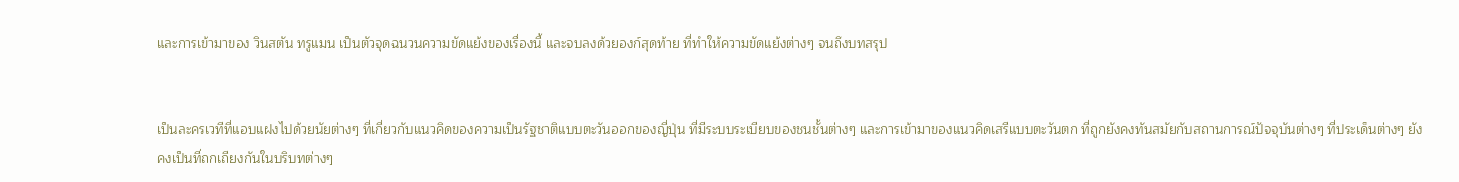และการเข้ามาของ วินสตัน ทรูแมน เป็นตัวจุดฉนวนความขัดแย้งของเรื่องนี้ และจบลงด้วยองก์สุดท้าย ที่ทำให้ความขัดแย้งต่างๆ จนถึงบทสรุป


เป็นละครเวทีที่แอบแฝงไปด้วยนัยต่างๆ ที่เกี่ยวกับแนวคิดของความเป็นรัฐชาติแบบตะวันออกของญี่ปุ่น ที่มีระบบระเบียบของชนชั้นต่างๆ และการเข้ามาของแนวคิดเสรีแบบตะวันตก ที่ถูกยังคงทันสมัยกับสถานการณ์ปัจจุบันต่างๆ ที่ประเด็นต่างๆ ยังคงเป็นที่ถกเถียงกันในบริบทต่างๆ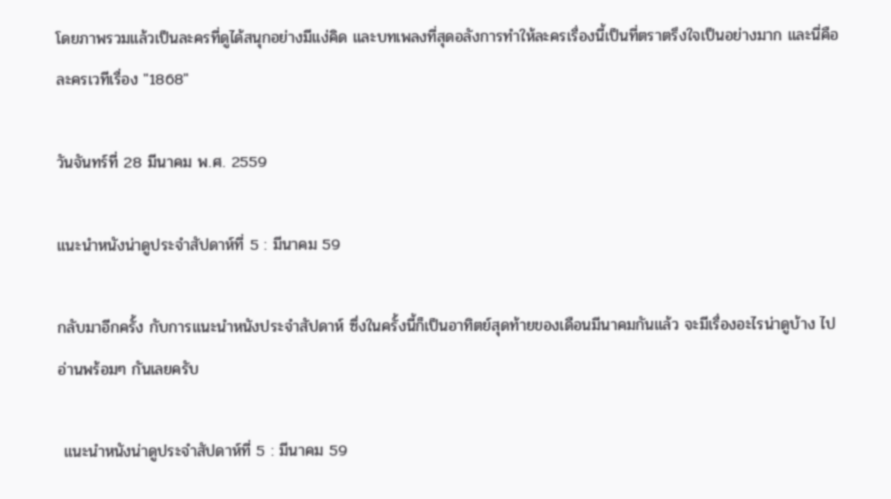โดยภาพรวมแล้วเป็นละครที่ดูได้สนุกอย่างมีแง่คิด และบทเพลงที่สุดอลังการทำให้ละครเรื่องนี้เป็นที่ตราตรึงใจเป็นอย่างมาก และนี่คือละครเวทีเรื่อง "1868"

วันจันทร์ที่ 28 มีนาคม พ.ศ. 2559

แนะนำหนังน่าดูประจำสัปดาห์ที่ 5 : มีนาคม 59

กลับมาอีกครั้ง กับการแนะนำหนังประจำสัปดาห์ ซึ่งในครั้งนี้ก็เป็นอาทิตย์สุดท้ายของเดือนมีนาคมกันแล้ว จะมีเรื่องอะไรน่าดูบ้าง ไปอ่านพร้อมๆ กันเลยครับ

 แนะนำหนังน่าดูประจำสัปดาห์ที่ 5 : มีนาคม 59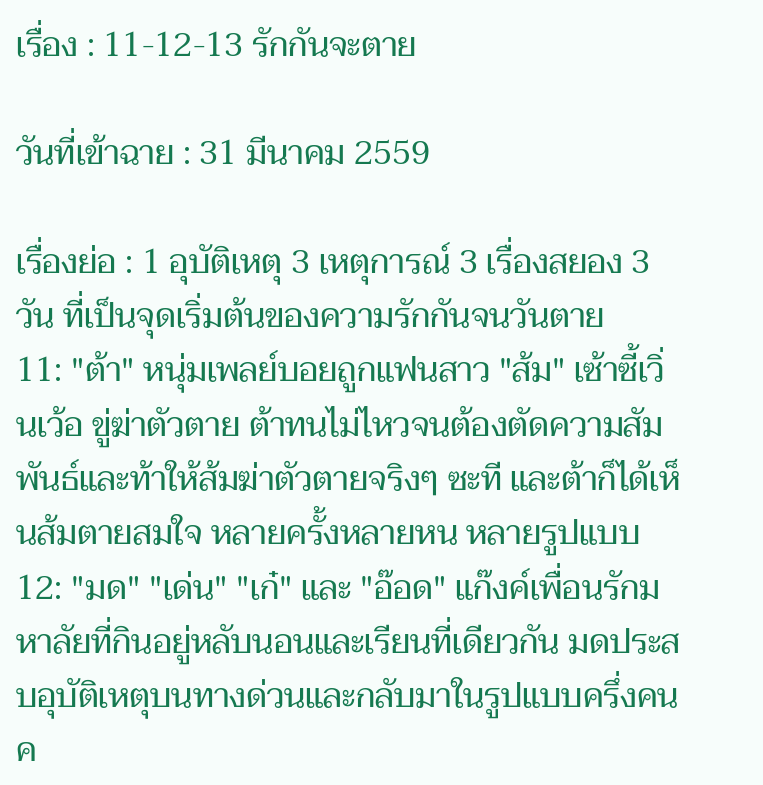เรื่อง : 11-12-13 รักกันจะตาย

วันที่เข้าฉาย : 31 มีนาคม 2559

เรื่องย่อ : 1 อุบัติเหตุ 3 เหตุการณ์ 3 เรื่องสยอง 3 วัน ที่เป็นจุดเริ่มต้นของความรักกันจนวันตาย
11: "ต้า" หนุ่มเพลย์บอยถูกแฟนสาว "ส้ม" เซ้าซี้เวิ่นเว้อ ขู่ฆ่าตัวตาย ต้าทนไม่ไหวจนต้องตัดความสัมพันธ์และท้าให้ส้มฆ่าตัวตายจริงๆ ซะที และต้าก็ได้เห็นส้มตายสมใจ หลายครั้งหลายหน หลายรูปแบบ
12: "มด" "เด่น" "เก๋" และ "อ๊อด" แก๊งค์เพื่อนรักมหาลัยที่กินอยู่หลับนอนและเรียนที่เดียวกัน มดประสบอุบัติเหตุบนทางด่วนและกลับมาในรูปแบบครึ่งคนค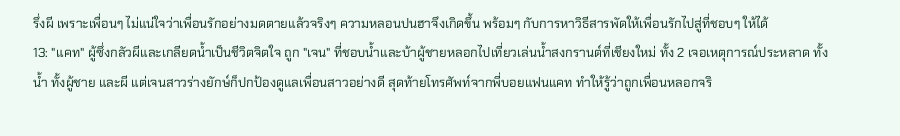รึ่งผี เพราะเพื่อนๆ ไม่แน่ใจว่าเพื่อนรักอย่างมดตายแล้วจริงๆ ความหลอนปนฮาจึงเกิดขึ้น พร้อมๆ กับการหาวิธีสารพัดให้เพื่อนรักไปสู่ที่ชอบๆ ให้ได้
13: "แคท" ผู้ซึ่งกลัวผีและเกลียดน้ำเป็นชีวิตจิตใจ ถูก "เจน" ที่ชอบน้ำและบ้าผู้ชายหลอกไปเที่ยวเล่นน้ำสงกรานต์ที่เชียงใหม่ ทั้ง 2 เจอเหตุการณ์ประหลาด ทั้งน้ำ ทั้งผู้ชาย และผี แต่เจนสาวร่างยักษ์ก็ปกป้องดูแลเพื่อนสาวอย่างดี สุดท้ายโทรศัพท์จากพี่บอยแฟนแคท ทำให้รู้ว่าถูกเพื่อนหลอกจริ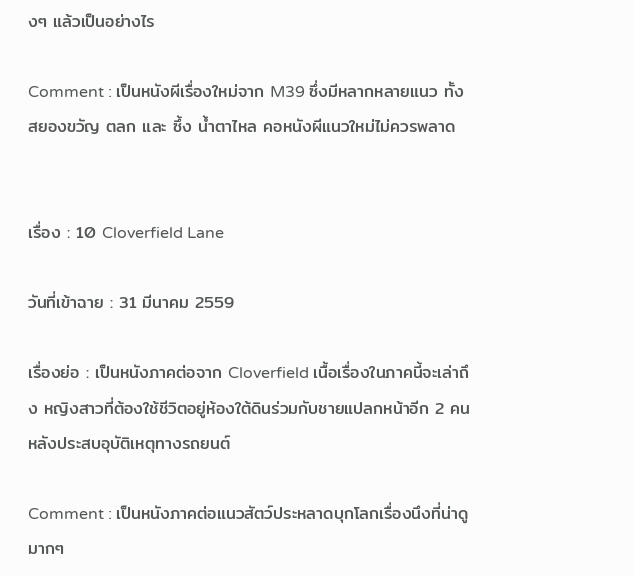งๆ แล้วเป็นอย่างไร

Comment : เป็นหนังผีเรื่องใหม่จาก M39 ซึ่งมีหลากหลายแนว ทั้งสยองขวัญ ตลก และ ซึ้ง น้ำตาไหล คอหนังผีแนวใหม่ไม่ควรพลาด


เรื่อง : 10 Cloverfield Lane

วันที่เข้าฉาย : 31 มีนาคม 2559

เรื่องย่อ : เป็นหนังภาคต่อจาก Cloverfield เนื้อเรื่องในภาคนี้จะเล่าถึง หญิงสาวที่ต้องใช้ชีวิตอยู่ห้องใต้ดินร่วมกับชายแปลกหน้าอีก 2 คน หลังประสบอุบัติเหตุทางรถยนต์

Comment : เป็นหนังภาคต่อแนวสัตว์ประหลาดบุกโลกเรื่องนึงที่น่าดูมากๆ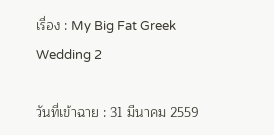เรื่อง : My Big Fat Greek Wedding 2

วันที่เข้าฉาย : 31 มีนาคม 2559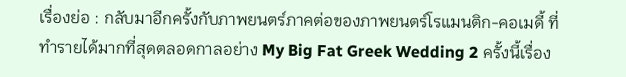เรื่องย่อ : กลับมาอีกครั้งกับภาพยนตร์ภาคต่อของภาพยนตร์โรแมนติก-คอเมดี้ ที่ทำรายได้มากที่สุดตลอดกาลอย่าง My Big Fat Greek Wedding 2 ครั้งนี้เรื่อง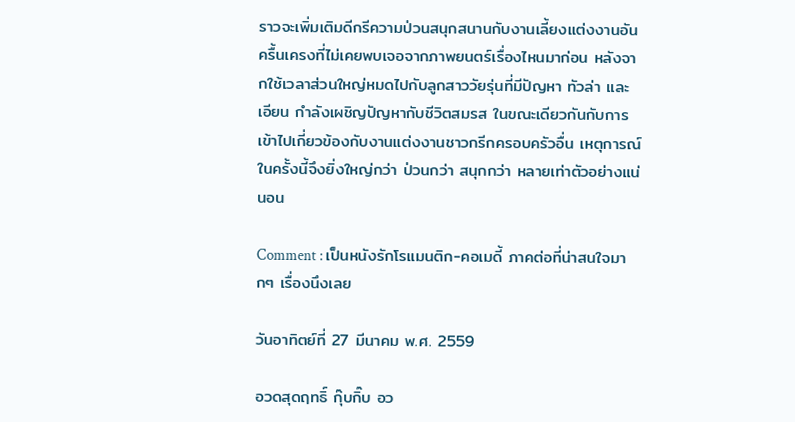ราวจะเพิ่มเติมดีกรีความป่วนสนุกสนานกับงานเลี้ยงแต่งงานอันครื้นเครงที่ไม่เคยพบเจอจากภาพยนตร์เรื่องไหนมาก่อน หลังจากใช้เวลาส่วนใหญ่หมดไปกับลูกสาววัยรุ่นที่มีปัญหา ทัวล่า และเอียน กำลังเผชิญปัญหากับชีวิตสมรส ในขณะเดียวกันกับการเข้าไปเกี่ยวข้องกับงานแต่งงานชาวกรีกครอบครัวอื่น เหตุการณ์ในครั้งนี้จึงยิ่งใหญ่กว่า ป่วนกว่า สนุกกว่า หลายเท่าตัวอย่างแน่นอน

Comment : เป็นหนังรักโรแมนติก-คอเมดี้ ภาคต่อที่น่าสนใจมากๆ เรื่องนึงเลย

วันอาทิตย์ที่ 27 มีนาคม พ.ศ. 2559

อวดสุดฤทธิ์ กุ๊บกิ๊บ อว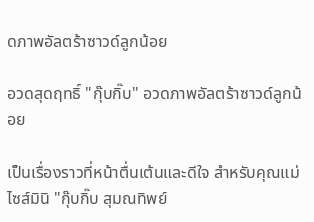ดภาพอัลตร้าซาวด์ลูกน้อย

อวดสุดฤทธิ์ "กุ๊บกิ๊บ" อวดภาพอัลตร้าซาวด์ลูกน้อย

เป็นเรื่องราวที่หน้าตื่นเต้นและดีใจ สำหรับคุณแม่ไซส์มินิ "กุ๊บกิ๊บ สุมณทิพย์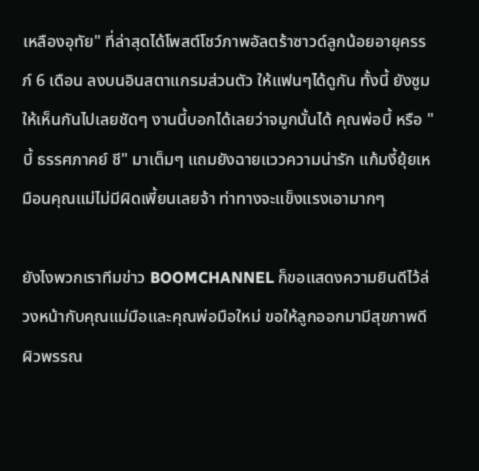เหลืองอุทัย" ที่ล่าสุดได้โพสต์โชว์ภาพอัลตร้าซาวด์ลูกน้อยอายุครรภ์ 6 เดือน ลงบนอินสตาแกรมส่วนตัว ให้แฟนๆได้ดูกัน ทั้งนี้ ยังซูมให้เห็นกันไปเลยชัดๆ งานนี้บอกได้เลยว่าจมูกนั้นได้ คุณพ่อบี้ หรือ "บี้ ธรรศภาคย์ ชี" มาเต็มๆ แถมยังฉายแววความน่ารัก แก้มงี้ยุ้ยเหมือนคุณแม่ไม่มีผิดเพี้ยนเลยจ้า ท่าทางจะแข็งแรงเอามากๆ

ยังไงพวกเราทีมข่าว BOOMCHANNEL ก็ขอแสดงความยินดีไว้ล่วงหน้ากับคุณแม่มือและคุณพ่อมือใหม่ ขอให้ลูกออกมามีสุขภาพดี ผิวพรรณ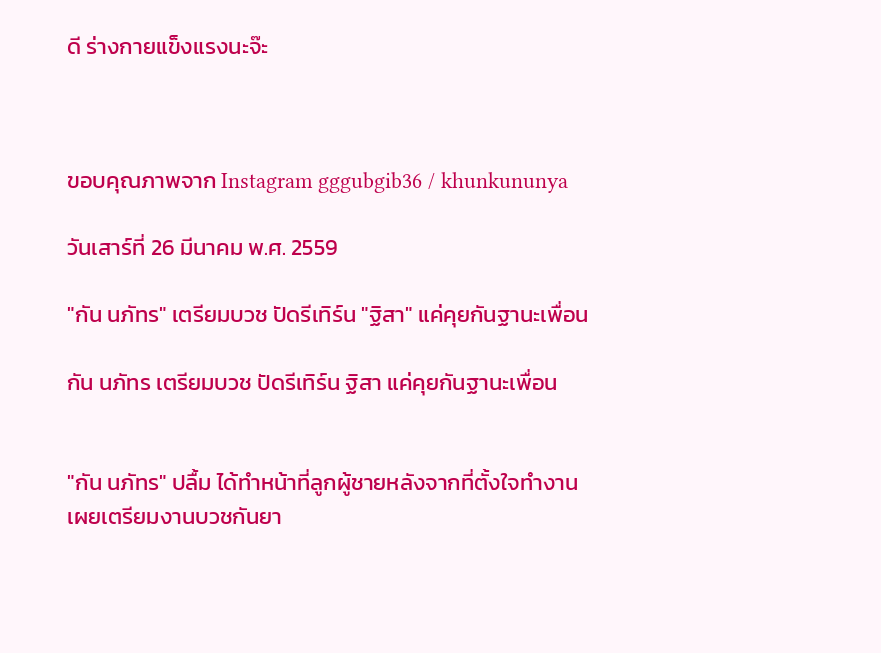ดี ร่างกายแข็งแรงนะจ๊ะ



ขอบคุณภาพจาก Instagram gggubgib36 / khunkununya

วันเสาร์ที่ 26 มีนาคม พ.ศ. 2559

"กัน นภัทร" เตรียมบวช ปัดรีเทิร์น "ฐิสา" แค่คุยกันฐานะเพื่อน

กัน นภัทร เตรียมบวช ปัดรีเทิร์น ฐิสา แค่คุยกันฐานะเพื่อน


"กัน นภัทร" ปลื้ม ได้ทำหน้าที่ลูกผู้ชายหลังจากที่ตั้งใจทำงาน เผยเตรียมงานบวชกันยา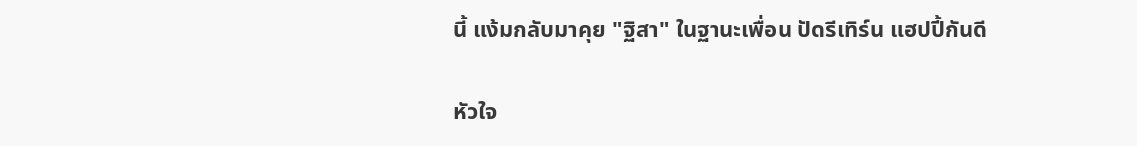นี้ แง้มกลับมาคุย "ฐิสา" ในฐานะเพื่อน ปัดรีเทิร์น แฮปปี้กันดี

หัวใจ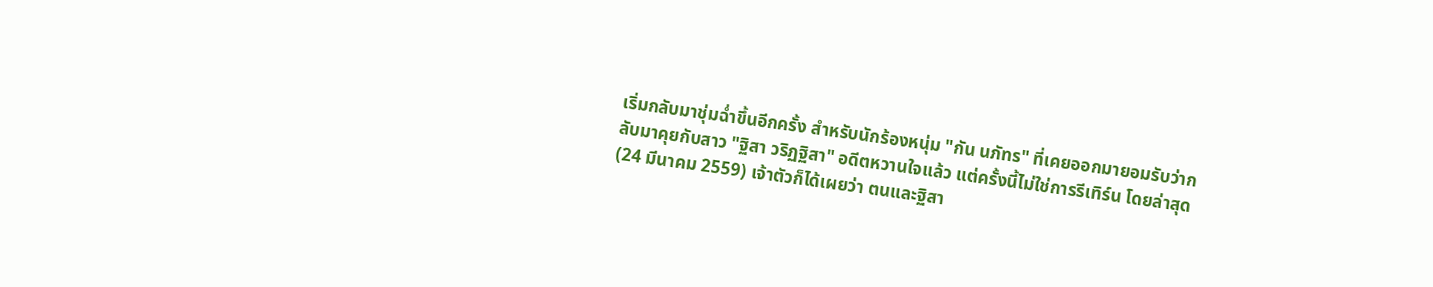เริ่มกลับมาชุ่มฉ่ำขึ้นอีกครั้ง สำหรับนักร้องหนุ่ม "กัน นภัทร" ที่เคยออกมายอมรับว่ากลับมาคุยกับสาว "ฐิสา วริฏฐิสา" อดีตหวานใจแล้ว แต่ครั้งนี้ไม่ใช่การรีเทิร์น โดยล่าสุด (24 มีนาคม 2559) เจ้าตัวก็ได้เผยว่า ตนและฐิสา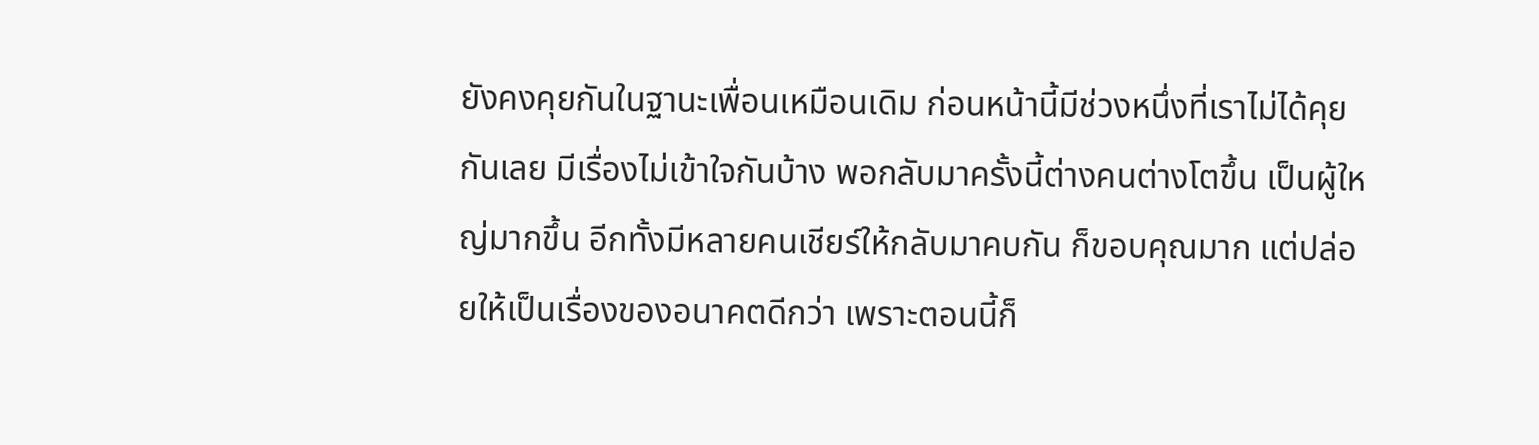ยังคงคุยกันในฐานะเพื่อนเหมือนเดิม ก่อนหน้านี้มีช่วงหนึ่งที่เราไม่ได้คุยกันเลย มีเรื่องไม่เข้าใจกันบ้าง พอกลับมาครั้งนี้ต่างคนต่างโตขึ้น เป็นผู้ใหญ่มากขึ้น อีกทั้งมีหลายคนเชียร์ให้กลับมาคบกัน ก็ขอบคุณมาก แต่ปล่อยให้เป็นเรื่องของอนาคตดีกว่า เพราะตอนนี้ก็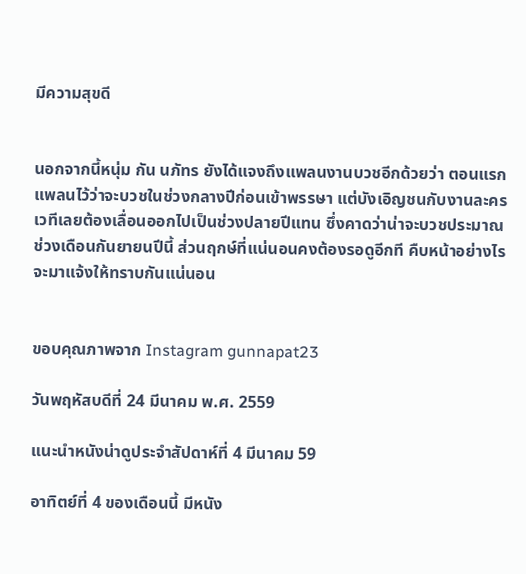มีความสุขดี


นอกจากนี้หนุ่ม กัน นภัทร ยังได้แจงถึงแพลนงานบวชอีกด้วยว่า ตอนแรกแพลนไว้ว่าจะบวชในช่วงกลางปีก่อนเข้าพรรษา แต่บังเอิญชนกับงานละครเวทีเลยต้องเลื่อนออกไปเป็นช่วงปลายปีแทน ซึ่งคาดว่าน่าจะบวชประมาณช่วงเดือนกันยายนปีนี้ ส่วนฤกษ์ที่แน่นอนคงต้องรอดูอีกที คืบหน้าอย่างไรจะมาแจ้งให้ทราบกันแน่นอน


ขอบคุณภาพจาก Instagram gunnapat23

วันพฤหัสบดีที่ 24 มีนาคม พ.ศ. 2559

แนะนำหนังน่าดูประจำสัปดาห์ที่ 4 มีนาคม 59

อาทิตย์ที่ 4 ของเดือนนี้ มีหนัง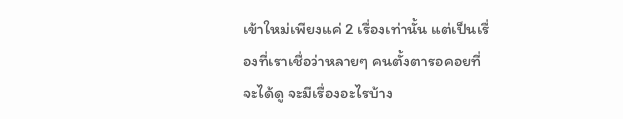เข้าใหม่เพียงแค่ 2 เรื่องเท่านั้น แต่เป็นเรื่องที่เราเชื่อว่าหลายๆ คนตั้งตารอคอยที่จะได้ดู จะมีเรื่องอะไรบ้าง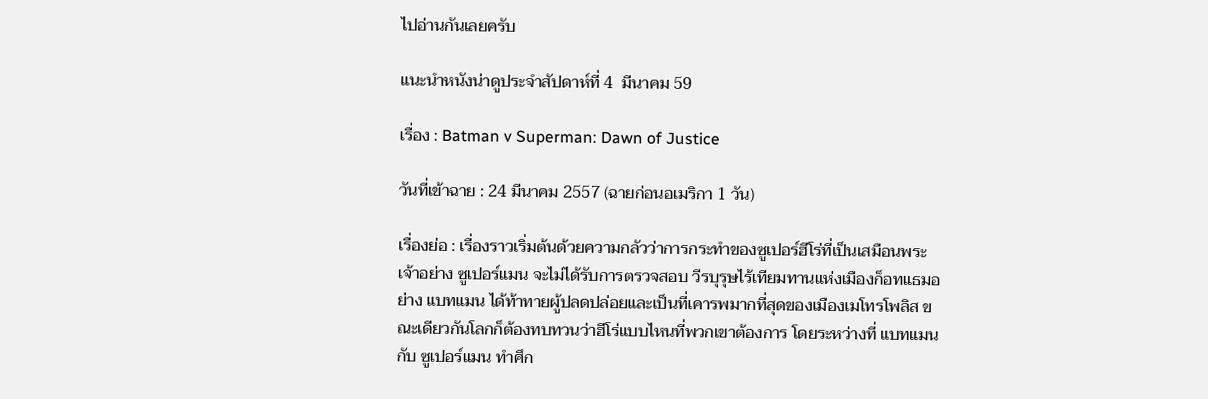ไปอ่านกันเลยครับ

แนะนำหนังน่าดูประจำสัปดาห์ที่ 4  มีนาคม 59

เรื่อง : Batman v Superman: Dawn of Justice

วันที่เข้าฉาย : 24 มีนาคม 2557 (ฉายก่อนอเมริกา 1 วัน)

เรื่องย่อ : เรื่องราวเริ่มต้นด้วยความกลัวว่าการกระทำของซูเปอร์ฮีโร่ที่เป็นเสมือนพระเจ้าอย่าง ซูเปอร์แมน จะไม่ได้รับการตรวจสอบ วีรบุรุษไร้เทียมทานแห่งเมืองก็อทแธมอย่าง แบทแมน ได้ท้าทายผู้ปลดปล่อยและเป็นที่เคารพมากที่สุดของเมืองเมโทรโพลิส ขณะเดียวกันโลกก็ต้องทบทวนว่าฮีโร่แบบไหนที่พวกเขาต้องการ โดยระหว่างที่ แบทแมน กับ ซูเปอร์แมน ทำศึก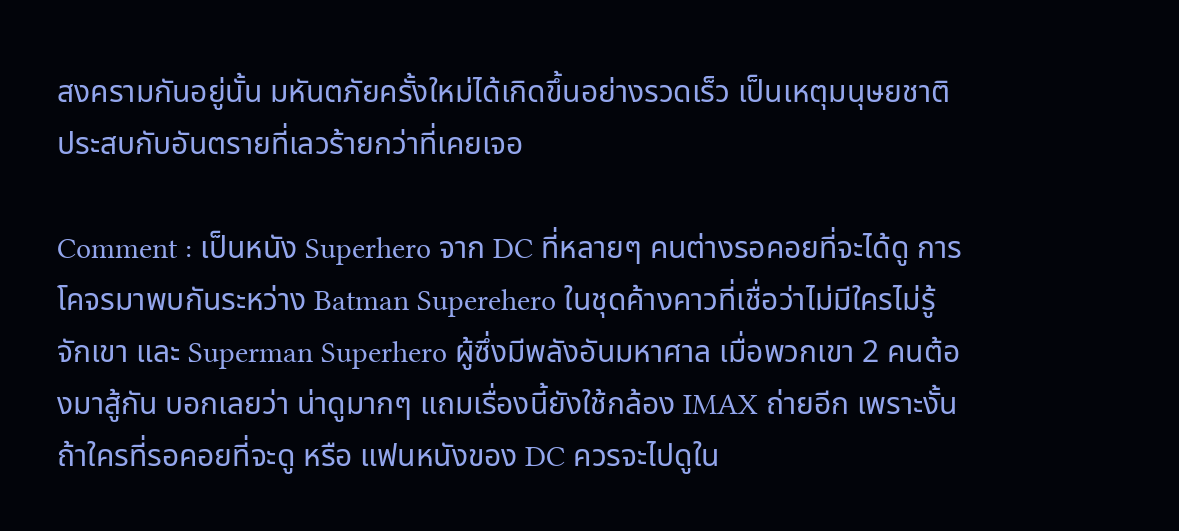สงครามกันอยู่นั้น มหันตภัยครั้งใหม่ได้เกิดขึ้นอย่างรวดเร็ว เป็นเหตุมนุษยชาติประสบกับอันตรายที่เลวร้ายกว่าที่เคยเจอ

Comment : เป็นหนัง Superhero จาก DC ที่หลายๆ คนต่างรอคอยที่จะได้ดู การโคจรมาพบกันระหว่าง Batman Superehero ในชุดค้างคาวที่เชื่อว่าไม่มีใครไม่รู้จักเขา และ Superman Superhero ผู้ซึ่งมีพลังอันมหาศาล เมื่อพวกเขา 2 คนต้องมาสู้กัน บอกเลยว่า น่าดูมากๆ แถมเรื่องนี้ยังใช้กล้อง IMAX ถ่ายอีก เพราะงั้น ถ้าใครที่รอคอยที่จะดู หรือ แฟนหนังของ DC ควรจะไปดูใน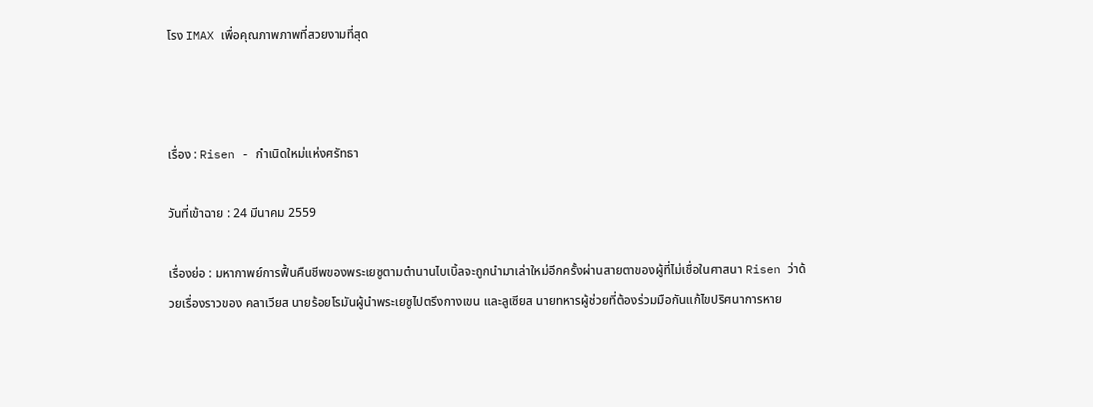โรง IMAX เพื่อคุณภาพภาพที่สวยงามที่สุด



เรื่อง : Risen - กำเนิดใหม่แห่งศรัทธา

วันที่เข้าฉาย : 24 มีนาคม 2559

เรื่องย่อ : มหากาพย์การฟื้นคืนชีพของพระเยซูตามตำนานไบเบิ้ลจะถูกนำมาเล่าใหม่อีกครั้งผ่านสายตาของผู้ที่ไม่เชื่อในศาสนา Risen ว่าด้วยเรื่องราวของ คลาเวียส นายร้อยโรมันผู้นำพระเยซูไปตรึงกางเขน และลูเซียส นายทหารผู้ช่วยที่ต้องร่วมมือกันแก้ไขปริศนาการหาย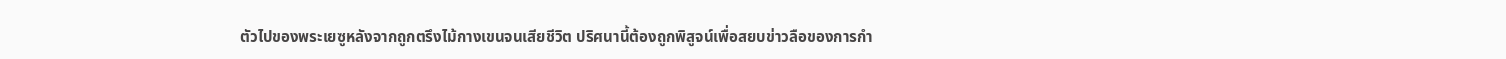ตัวไปของพระเยซูหลังจากถูกตรึงไม้กางเขนจนเสียชีวิต ปริศนานี้ต้องถูกพิสูจน์เพื่อสยบข่าวลือของการกำ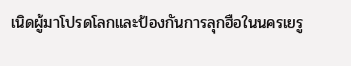เนิดผู้มาโปรดโลกและป้องกันการลุกฮือในนครเยรู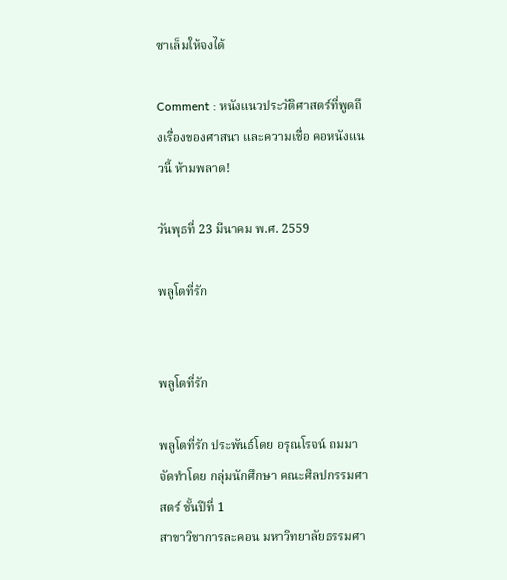ซาเล็มให้จงได้

Comment : หนังแนวประวัติศาสตร์ที่พูดถึงเรื่องของศาสนา และความเชื่อ คอหนังแนวนี้ ห้ามพลาด!

วันพุธที่ 23 มีนาคม พ.ศ. 2559

พลูโตที่รัก


พลูโตที่รัก

พลูโตที่รัก ประพันธ์โดย อรุณโรจน์ ถมมา
จัดทำโดย กลุ่มนักศึกษา คณะศิลปกรรมศาสตร์ ชั้นปีที่ 1
สาขาวิชาการละคอน มหาวิทยาลัยธรรมศา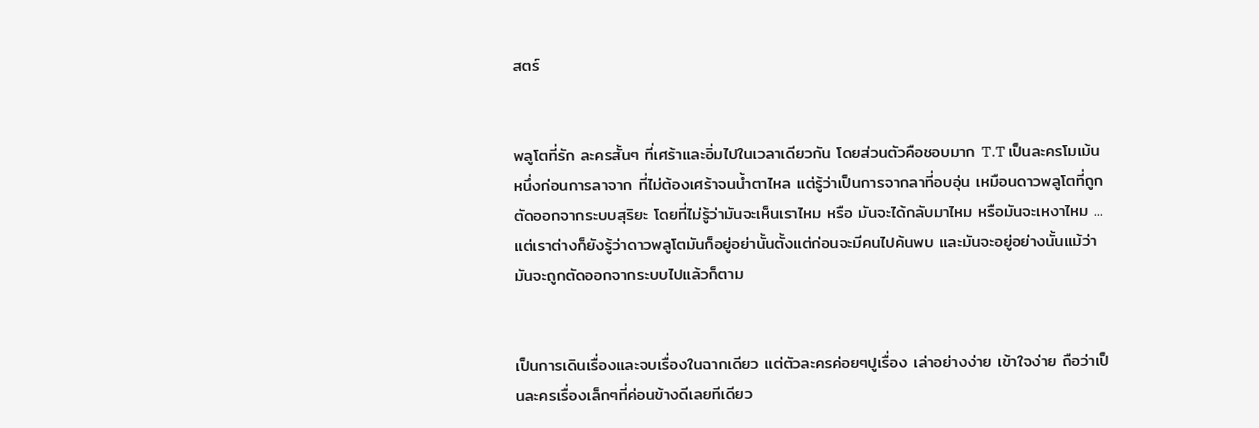สตร์


พลูโตที่รัก ละครสั้นๆ ที่เศร้าและอิ่มไปในเวลาเดียวกัน โดยส่วนตัวคือชอบมาก T.T เป็นละครโมเม้นหนึ่งก่อนการลาจาก ที่ไม่ต้องเศร้าจนน้ำตาไหล แต่รู้ว่าเป็นการจากลาที่อบอุ่น เหมือนดาวพลูโตที่ถูกตัดออกจากระบบสุริยะ โดยที่ไม่รู้ว่ามันจะเห็นเราไหม หรือ มันจะได้กลับมาไหม หรือมันจะเหงาไหม ... แต่เราต่างก็ยังรู้ว่าดาวพลูโตมันก็อยู่อย่านั้นตั้งแต่ก่อนจะมีคนไปค้นพบ และมันจะอยู่อย่างนั้นแม้ว่ามันจะถูกตัดออกจากระบบไปแล้วก็ตาม


เป็นการเดินเรื่องและจบเรื่องในฉากเดียว แต่ตัวละครค่อยๆปูเรื่อง เล่าอย่างง่าย เข้าใจง่าย ถือว่าเป็นละครเรื่องเล็กๆที่ค่อนข้างดีเลยทีเดียว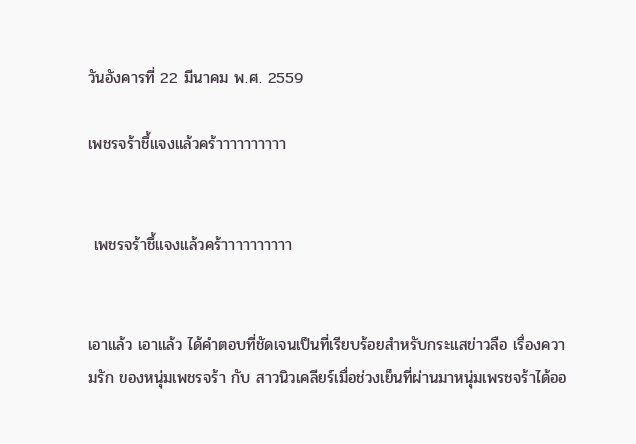วันอังคารที่ 22 มีนาคม พ.ศ. 2559

เพชรจร้าชึ้แจงแล้วคร้าาาาาาาาาา


 เพชรจร้าชึ้แจงแล้วคร้าาาาาาาาาา


เอาแล้ว เอาแล้ว ได้คำตอบที่ชัดเจนเป็นที่เรียบร้อยสำหรับกระแสข่าวลือ เรื่องความรัก ของหนุ่มเพชรจร้า กับ สาวนิวเคลียร์เมื่อช่วงเย็นที่ผ่านมาหนุ่มเพรชจร้าได้ออ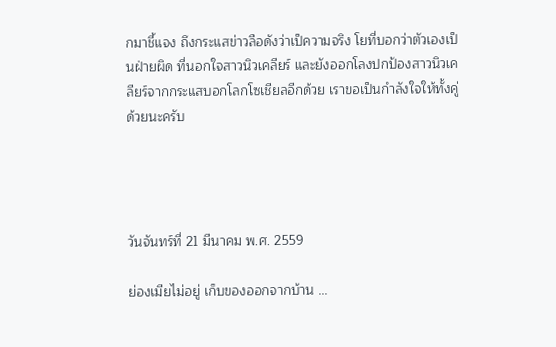กมาชี้แจง ถึงกระแสข่าวลือดังว่าเป็ความจริง โยที่บอกว่าตัวเองเป็นฝ่ายผิด ที่นอกใจสาวนิวเคลียร์ และยังออกโลงปกป้องสาวนิวเคลียร์จากกระแสบอกโลกโซเชียลอีกด้วย เราขอเป็นกำลังใจให้ทั้งคู่ด้วยนะครับ




วันจันทร์ที่ 21 มีนาคม พ.ศ. 2559

ย่องเมียไม่อยู่ เก็บของออกจากบ้าน ...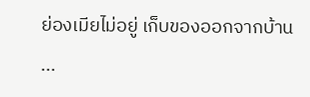ย่องเมียไม่อยู่ เก็บของออกจากบ้าน ...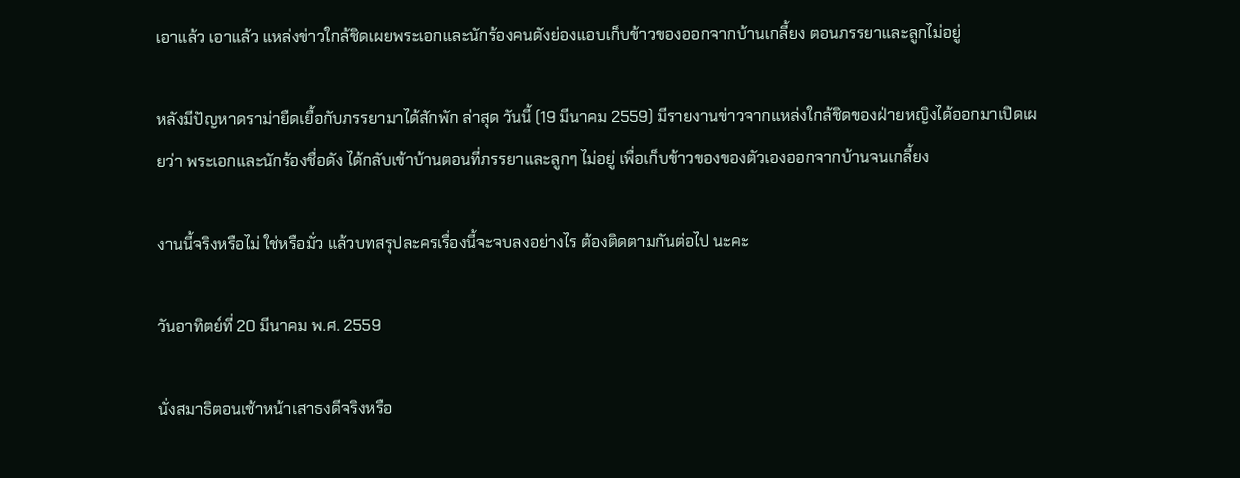เอาแล้ว เอาแล้ว แหล่งข่าวใกล้ชิดเผยพระเอกและนักร้องคนดังย่องแอบเก็บข้าวของออกจากบ้านเกลี้ยง ตอนภรรยาและลูกไม่อยู่

หลังมีปัญหาดราม่ายืดเยื้อกับภรรยามาได้สักพัก ล่าสุด วันนี้ (19 มีนาคม 2559) มีรายงานข่าวจากแหล่งใกล้ชิดของฝ่ายหญิงได้ออกมาเปิดเผยว่า พระเอกและนักร้องชื่อดัง ได้กลับเข้าบ้านตอนที่ภรรยาและลูกๆ ไม่อยู่ เพื่อเก็บข้าวของของตัวเองออกจากบ้านจนเกลี้ยง

งานนี้จริงหรือไม่ ใช่หรือมั่ว แล้วบทสรุปละครเรื่องนี้จะจบลงอย่างไร ต้องติดตามกันต่อไป นะคะ

วันอาทิตย์ที่ 20 มีนาคม พ.ศ. 2559

นั่งสมาธิตอนเช้าหน้าเสาธงดีจริงหรือ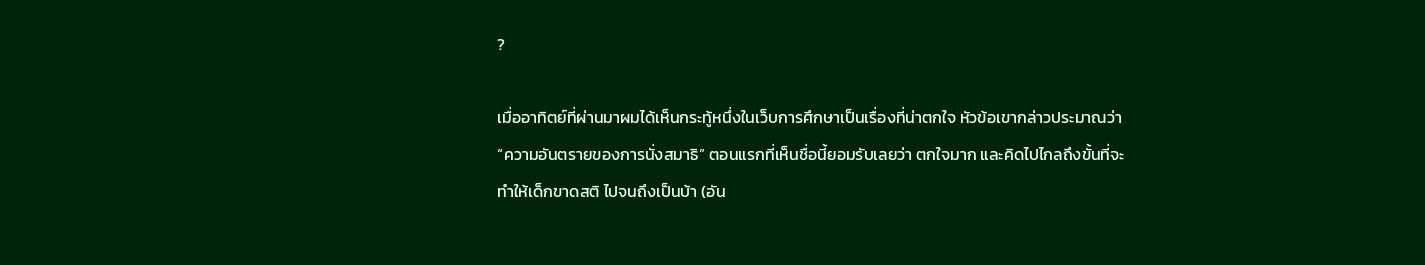?

เมื่ออาทิตย์ที่ผ่านมาผมได้เห็นกระทู้หนึ่งในเว็บการศึกษาเป็นเรื่องที่น่าตกใจ หัวข้อเขากล่าวประมาณว่า “ความอันตรายของการนั่งสมาธิ” ตอนแรกที่เห็นชื่อนี้ยอมรับเลยว่า ตกใจมาก และคิดไปไกลถึงขั้นที่จะทำให้เด็กขาดสติ ไปจนถึงเป็นบ้า (อัน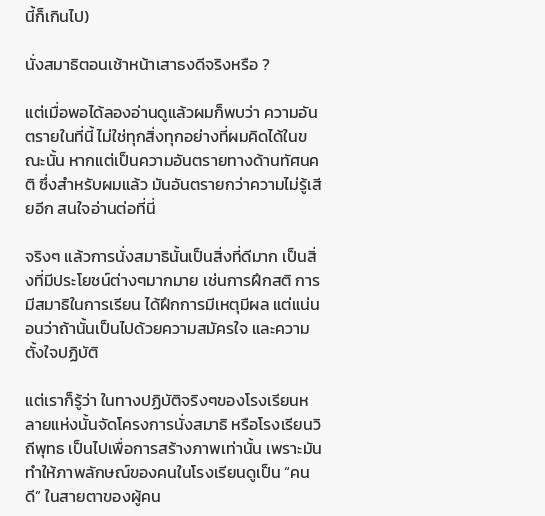นี้ก็เกินไป)

นั่งสมาธิตอนเช้าหน้าเสาธงดีจริงหรือ ?

แต่เมื่อพอได้ลองอ่านดูแล้วผมก็พบว่า ความอันตรายในที่นี้ ไม่ใช่ทุกสิ่งทุกอย่างที่ผมคิดได้ในขณะนั้น หากแต่เป็นความอันตรายทางด้านทัศนคติ ซึ่งสำหรับผมแล้ว มันอันตรายกว่าความไม่รู้เสียอีก สนใจอ่านต่อที่นี่

จริงๆ แล้วการนั่งสมาธินั้นเป็นสิ่งที่ดีมาก เป็นสิ่งที่มีประโยชน์ต่างๆมากมาย เช่นการฝึกสติ การมีสมาธิในการเรียน ได้ฝึกการมีเหตุมีผล แต่แน่นอนว่าถ้านั้นเป็นไปด้วยความสมัครใจ และความตั้งใจปฏิบัติ

แต่เราก็รู้ว่า ในทางปฏิบัติจริงๆของโรงเรียนหลายแห่งนั้นจัดโครงการนั่งสมาธิ หรือโรงเรียนวิถีพุทธ เป็นไปเพื่อการสร้างภาพเท่านั้น เพราะมันทำให้ภาพลักษณ์ของคนในโรงเรียนดูเป็น “คนดี” ในสายตาของผู้คน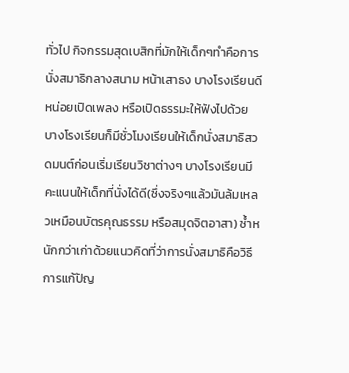ทั่วไป กิจกรรมสุดเบสิกที่มักให้เด็กๆทำคือการ นั่งสมาธิกลางสนาม หน้าเสาธง บางโรงเรียนดีหน่อยเปิดเพลง หรือเปิดธรรมะให้ฟังไปด้วย บางโรงเรียนก็มีชั่วโมงเรียนให้เด็กนั่งสมาธิสวดมนต์ก่อนเริ่มเรียนวิชาต่างๆ บางโรงเรียนมีคะแนนให้เด็กที่นั่งได้ดี(ซึ่งจริงๆแล้วมันล้มเหลวเหมือนบัตรคุณธรรม หรือสมุดจิตอาสา) ซ้ำหนักกว่าเก่าด้วยแนวคิดที่ว่าการนั่งสมาธิคือวิธีการแก้ปัญ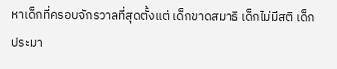หาเด็กที่ครอบจักรวาลที่สุดตั้งแต่ เด็กขาดสมาธิ เด็กไม่มีสติ เด็กประมา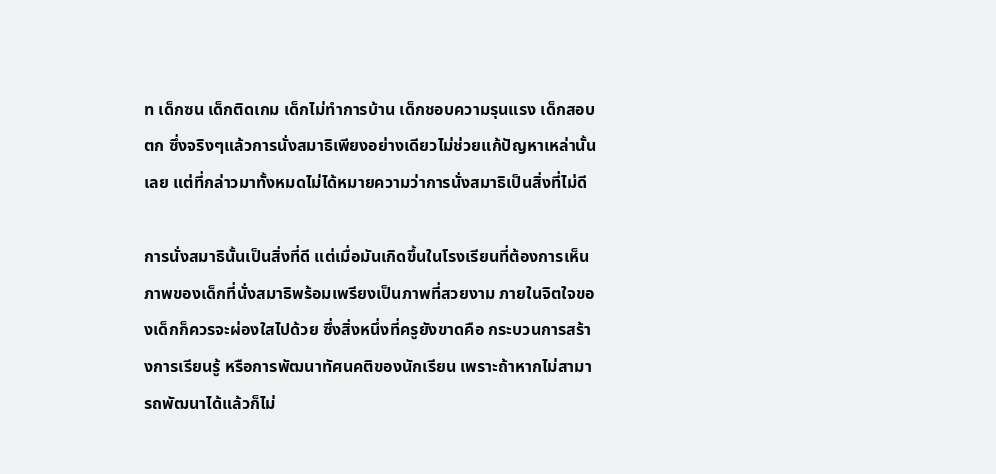ท เด็กซน เด็กติดเกม เด็กไม่ทำการบ้าน เด็กชอบความรุนแรง เด็กสอบตก ซึ่งจริงๆแล้วการนั่งสมาธิเพียงอย่างเดียวไม่ช่วยแก้ปัญหาเหล่านั้นเลย แต่ที่กล่าวมาทั้งหมดไม่ได้หมายความว่าการนั่งสมาธิเป็นสิ่งที่ไม่ดี

การนั่งสมาธินั้นเป็นสิ่งที่ดี แต่เมื่อมันเกิดขึ้นในโรงเรียนที่ต้องการเห็นภาพของเด็กที่นั่งสมาธิพร้อมเพรียงเป็นภาพที่สวยงาม ภายในจิตใจของเด็กก็ควรจะผ่องใสไปด้วย ซึ่งสิ่งหนึ่งที่ครูยังขาดคือ กระบวนการสร้างการเรียนรู้ หรือการพัฒนาทัศนคติของนักเรียน เพราะถ้าหากไม่สามารถพัฒนาได้แล้วก็ไม่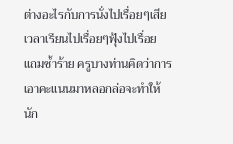ต่างอะไรกับการนั่งไปเรื่อยๆเสียเวลาเรียนไปเรื่อยๆฟุ้งไปเรื่อย แถมซ้ำร้าย ครูบางท่านคิดว่าการเอาคะแนนมาหลอกล่อจะทำให้นัก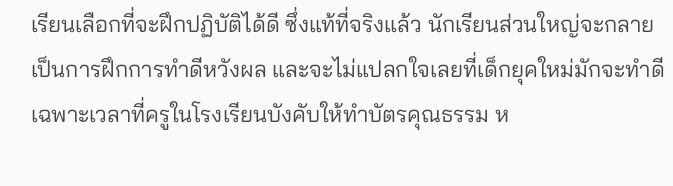เรียนเลือกที่จะฝึกปฏิบัติได้ดี ซึ่งแท้ที่จริงแล้ว นักเรียนส่วนใหญ่จะกลายเป็นการฝึกการทำดีหวังผล และจะไม่แปลกใจเลยที่เด็กยุคใหม่มักจะทำดีเฉพาะเวลาที่ครูในโรงเรียนบังคับให้ทำบัตรคุณธรรม ห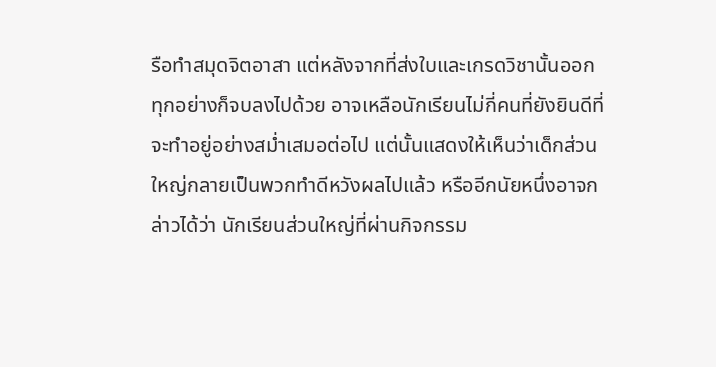รือทำสมุดจิตอาสา แต่หลังจากที่ส่งใบและเกรดวิชานั้นออก ทุกอย่างก็จบลงไปด้วย อาจเหลือนักเรียนไม่กี่คนที่ยังยินดีที่จะทำอยู่อย่างสม่ำเสมอต่อไป แต่นั้นแสดงให้เห็นว่าเด็กส่วนใหญ่กลายเป็นพวกทำดีหวังผลไปแล้ว หรืออีกนัยหนึ่งอาจกล่าวได้ว่า นักเรียนส่วนใหญ่ที่ผ่านกิจกรรม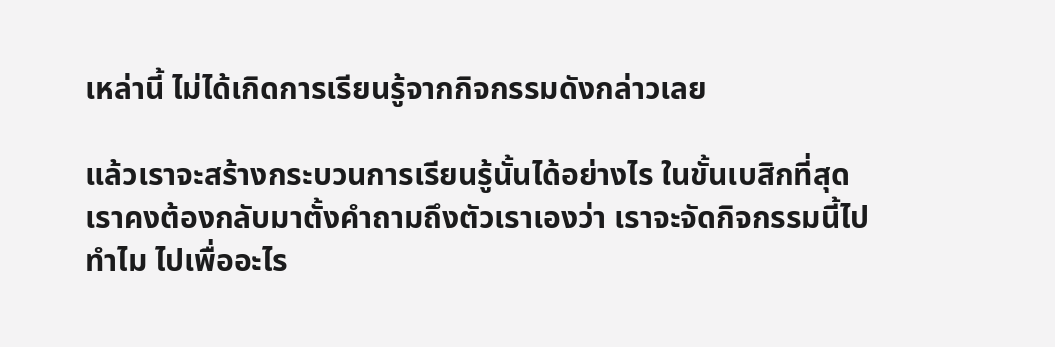เหล่านี้ ไม่ได้เกิดการเรียนรู้จากกิจกรรมดังกล่าวเลย

แล้วเราจะสร้างกระบวนการเรียนรู้นั้นได้อย่างไร ในขั้นเบสิกที่สุด เราคงต้องกลับมาตั้งคำถามถึงตัวเราเองว่า เราจะจัดกิจกรรมนี้ไปทำไม ไปเพื่ออะไร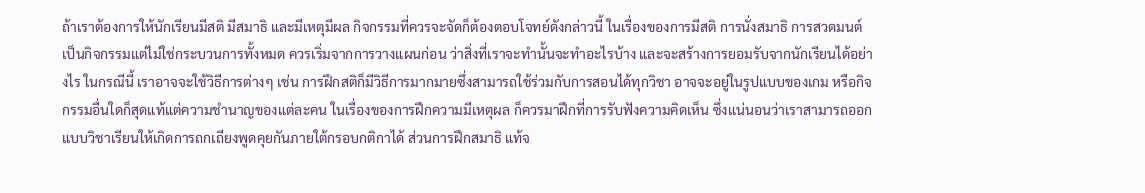ถ้าเราต้องการให้นักเรียนมีสติ มีสมาธิ และมีเหตุมีผล กิจกรรมที่ควรจะจัดก็ต้องตอบโจทย์ดังกล่าวนี้ ในเรื่องของการมีสติ การนั่งสมาธิ การสวดมนต์ เป็นกิจกรรมแต่ไม่ใช่กระบวนการทั้งหมด ควรเริ่มจากการวางแผนก่อน ว่าสิ่งที่เราจะทำนั้นจะทำอะไรบ้าง และจะสร้างการยอมรับจากนักเรียนได้อย่างไร ในกรณีนี้ เราอาจจะใช้วิธีการต่างๆ เช่น การฝึกสติก็มีวิธีการมากมายซึ่งสามารถใช้ร่วมกับการสอนได้ทุกวิชา อาจจะอยู่ในรูปแบบของเกม หรือกิจกรรมอื่นใดก็สุดแท้แต่ความชำนาญของแต่ละคน ในเรื่องของการฝึกความมีเหตุผล ก็ควรมาฝึกที่การรับฟังความคิดเห็น ซึ่งแน่นอนว่าเราสามารถออกแบบวิชาเรียนให้เกิดการถกเถียงพูดคุยกันภายใต้กรอบกติกาได้ ส่วนการฝึกสมาธิ แท้จ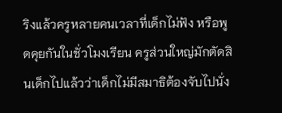ริงแล้วครูหลายคนเวลาที่เด็กไม่ฟัง หรือพูดคุยกันในชั่วโมงเรียน ครูส่วนใหญ่มักตัดสินเด็กไปแล้วว่าเด็กไม่มีสมาธิต้องจับไปนั่ง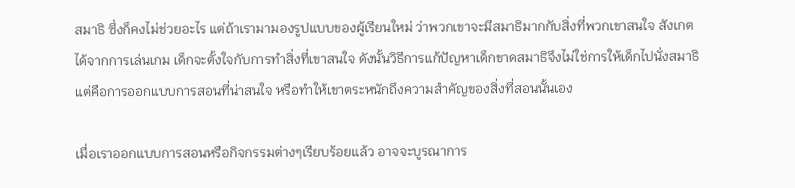สมาธิ ซึ่งก็คงไม่ช่วยอะไร แต่ถ้าเรามามองรูปแบบของผู้เรียนใหม่ ว่าพวกเขาจะมีสมาธิมากกับสิ่งที่พวกเขาสนใจ สังเกตได้จากการเล่นเกม เด็กจะตั้งใจกับการทำสิ่งที่เขาสนใจ ดังนั้นวิธีการแก้ปัญหาเด็กขาดสมาธิจึงไม่ใช่การให้เด็กไปนั่งสมาธิ แต่คือการออกแบบการสอนที่น่าสนใจ หรือทำให้เขาตระหนักถึงความสำคัญของสิ่งที่สอนนั้นเอง

เมื่อเราออกแบบการสอนหรือกิจกรรมต่างๆเรียบร้อยแล้ว อาจจะบูรณาการ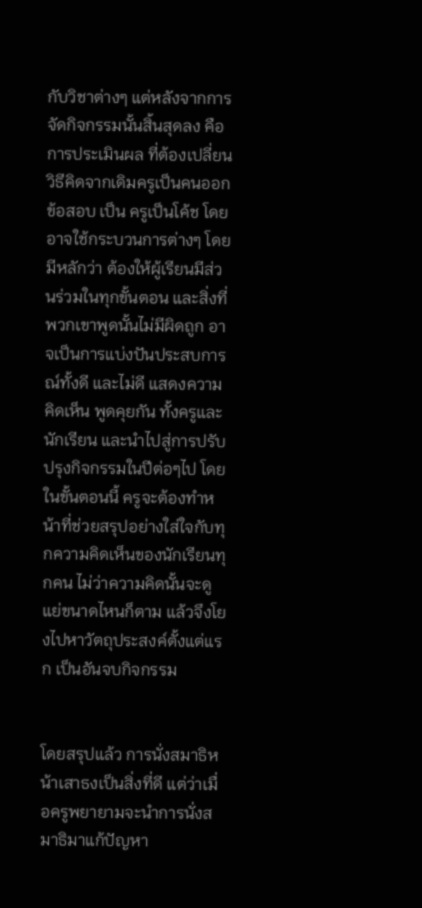กับวิชาต่างๆ แต่หลังจากการจัดกิจกรรมนั้นสิ้นสุดลง คือการประเมินผล ที่ต้องเปลี่ยนวิธีคิดจากเดิมครูเป็นคนออกข้อสอบ เป็น ครูเป็นโค้ช โดยอาจใช้กระบวนการต่างๆ โดยมีหลักว่า ต้องให้ผู้เรียนมีส่วนร่วมในทุกขั้นตอน และสิ่งที่พวกเขาพูดนั้นไม่มีผิดถูก อาจเป็นการแบ่งปันประสบการณ์ทั้งดี และไม่ดี แสดงความคิดเห็น พูดคุยกัน ทั้งครูและนักเรียน และนำไปสู่การปรับปรุงกิจกรรมในปีต่อๆไป โดยในขั้นตอนนี้ ครูจะต้องทำหน้าที่ช่วยสรุปอย่างใส่ใจกับทุกความคิดเห็นของนักเรียนทุกคน ไม่ว่าความคิดนั้นจะดูแย่ขนาดไหนก็ตาม แล้วจึงโยงไปหาวัตถุประสงค์ตั้งแต่แรก เป็นอันจบกิจกรรม


โดยสรุปแล้ว การนั่งสมาธิหน้าเสาธงเป็นสิ่งที่ดี แต่ว่าเมื่อครูพยายามจะนำการนั่งสมาธิมาแก้ปัญหา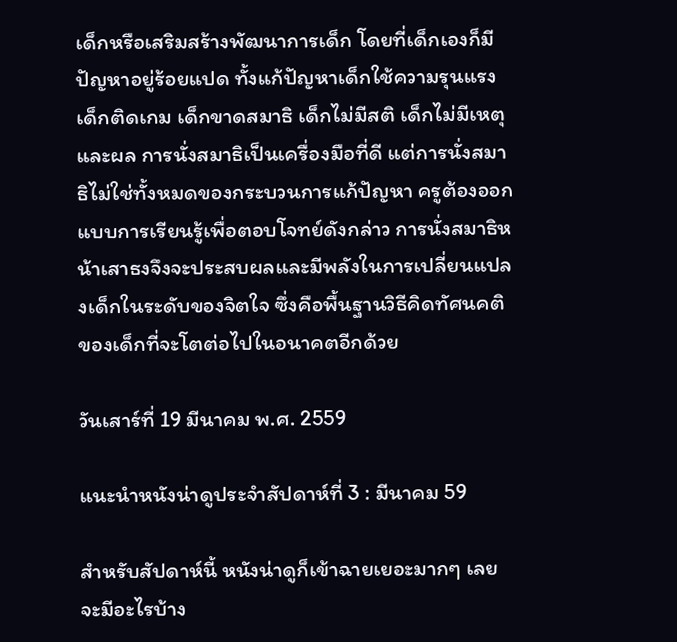เด็กหรือเสริมสร้างพัฒนาการเด็ก โดยที่เด็กเองก็มีปัญหาอยู่ร้อยแปด ทั้งแก้ปัญหาเด็กใช้ความรุนแรง เด็กติดเกม เด็กขาดสมาธิ เด็กไม่มีสติ เด็กไม่มีเหตุและผล การนั่งสมาธิเป็นเครื่องมือที่ดี แต่การนั่งสมาธิไม่ใช่ทั้งหมดของกระบวนการแก้ปัญหา ครูต้องออกแบบการเรียนรู้เพื่อตอบโจทย์ดังกล่าว การนั่งสมาธิหน้าเสาธงจึงจะประสบผลและมีพลังในการเปลี่ยนแปลงเด็กในระดับของจิตใจ ซึ่งคือพื้นฐานวิธีคิดทัศนคติของเด็กที่จะโตต่อไปในอนาคตอีกด้วย

วันเสาร์ที่ 19 มีนาคม พ.ศ. 2559

แนะนำหนังน่าดูประจำสัปดาห์ที่ 3 : มีนาคม 59

สำหรับสัปดาห์นี้ หนังน่าดูก็เข้าฉายเยอะมากๆ เลย จะมีอะไรบ้าง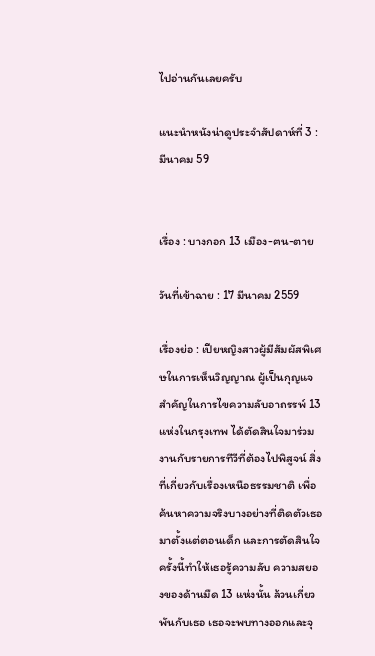ไปอ่านกันเลยครับ

แนะนำหนังน่าดูประจำสัปดาห์ที่ 3 : มีนาคม 59


เรื่อง : บางกอก 13 เมือง-ฅน-ตาย

วันที่เข้าฉาย : 17 มีนาคม 2559

เรื่องย่อ : เปียหญิงสาวผู้มีสัมผัสพิเศษในการเห็นวิญญาณ ผู้เป็นกุญแจสำคัญในการไขความลับอาถรรพ์ 13 แห่งในกรุงเทพ ได้ตัดสินใจมาร่วมงานกับรายการทีวีที่ต้องไปพิสูจน์ สิ่งที่เกี่ยวกับเรื่องเหนือธรรมชาติ เพื่อค้นหาความจริงบางอย่างที่ติดตัวเธอมาตั้งแต่ตอนเด็ก และการตัดสินใจครั้งนี้ทำให้เธอรู้ความลับ ความสยองของด้านมืด 13 แห่งนั้น ล้วนเกี่ยวพันกับเธอ เธอจะพบทางออกและจุ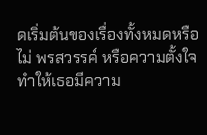ดเริ่มต้นของเรื่องทั้งหมดหรือไม่ พรสวรรค์ หรือความตั้งใจทำให้เธอมีความ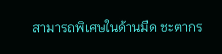สามารถพิเศษในด้านมืด ชะตากร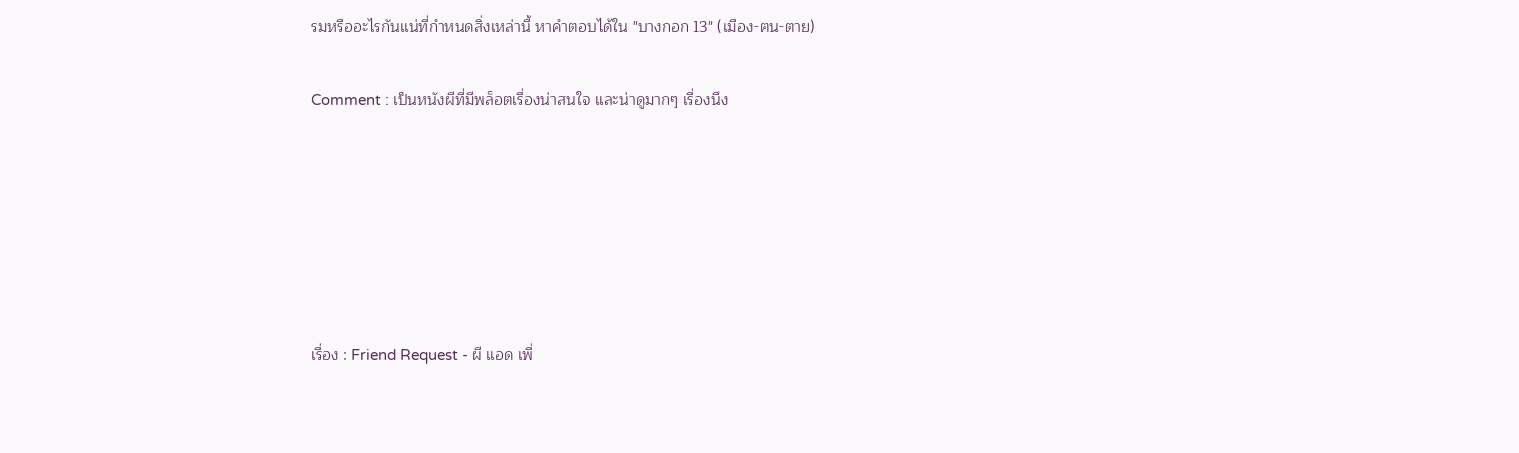รมหรืออะไรกันแน่ที่กำหนดสิ่งเหล่านี้ หาคำตอบได้ใน "บางกอก 13" (เมือง-ฅน-ตาย)

Comment : เป็นหนังผีที่มีพล็อตเรื่องน่าสนใจ และน่าดูมากๆ เรื่องนึง






เรื่อง : Friend Request - ผี แอด เพื่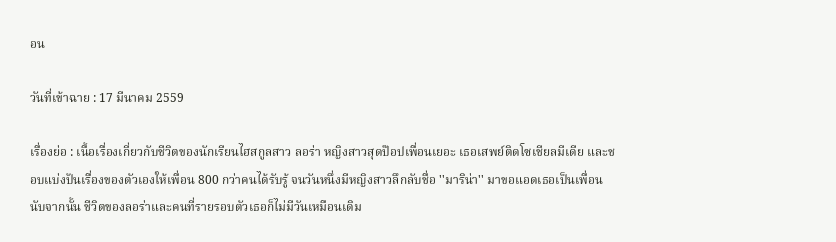อน

วันที่เข้าฉาย : 17 มีนาคม 2559

เรื่องย่อ : เนื้อเรื่องเกี่ยวกับชีวิตของนักเรียนไฮสกูลสาว ลอร่า หญิงสาวสุดป๊อปเพื่อนเยอะ เธอเสพย์ติดโซเชียลมีเดีย และชอบแบ่งปันเรื่องของตัวเองให้เพื่อน 800 กว่าคนได้รับรู้ จนวันหนึ่งมีหญิงสาวลึกลับชื่อ ''มาริน่า'' มาขอแอดเธอเป็นเพื่อน นับจากนั้น ชีวิตของลอร่าและคนที่รายรอบตัวเธอก็ไม่มีวันเหมือนเดิม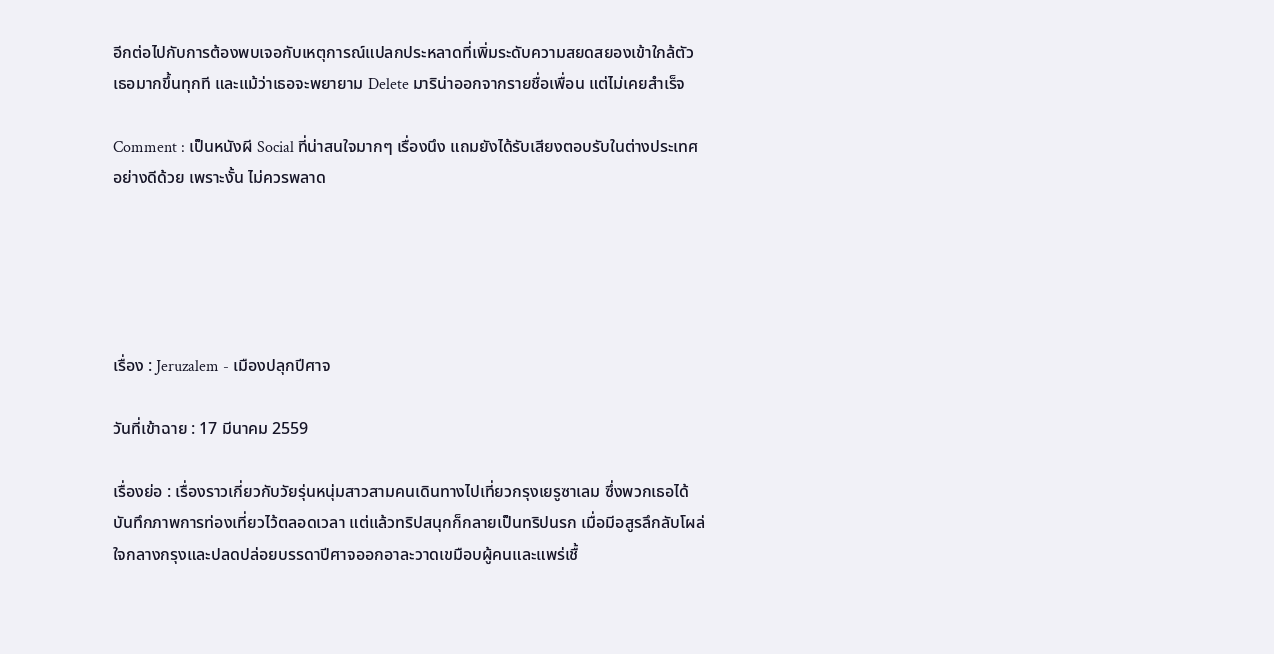อีกต่อไปกับการต้องพบเจอกับเหตุการณ์แปลกประหลาดที่เพิ่มระดับความสยดสยองเข้าใกล้ตัวเธอมากขึ้นทุกที และแม้ว่าเธอจะพยายาม Delete มาริน่าออกจากรายชื่อเพื่อน แต่ไม่เคยสำเร็จ

Comment : เป็นหนังผี Social ที่น่าสนใจมากๆ เรื่องนึง แถมยังได้รับเสียงตอบรับในต่างประเทศอย่างดีด้วย เพราะงั้น ไม่ควรพลาด





เรื่อง : Jeruzalem - เมืองปลุกปีศาจ

วันที่เข้าฉาย : 17 มีนาคม 2559

เรื่องย่อ : เรื่องราวเกี่ยวกับวัยรุ่นหนุ่มสาวสามคนเดินทางไปเที่ยวกรุงเยรูซาเลม ซึ่งพวกเธอได้บันทึกภาพการท่องเที่ยวไว้ตลอดเวลา แต่แล้วทริปสนุกก็กลายเป็นทริปนรก เมื่อมีอสูรลึกลับโผล่ใจกลางกรุงและปลดปล่อยบรรดาปีศาจออกอาละวาดเขมือบผู้คนและแพร่เชื้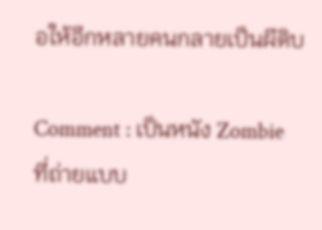อให้อีกหลายคนกลายเป็นผีดิบ

Comment : เป็นหนัง Zombie ที่ถ่ายแบบ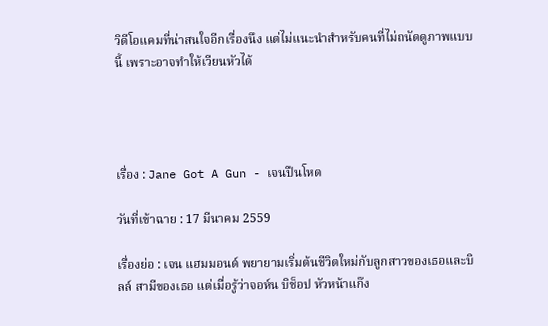วิดีโอแคมที่น่าสนใจอีกเรื่องนึง แต่ไม่แนะนำสำหรับคนที่ไม่ถนัดดูภาพแบบนี้ เพราะอาจทำให้เวียนหัวได้




เรื่อง : Jane Got A Gun - เจนปืนโหด

วันที่เข้าฉาย : 17 มีนาคม 2559

เรื่องย่อ : เจน แฮมมอนด์ พยายามเริ่มต้นชีวิตใหม่กับลูกสาวของเธอและบิลล์ สามีของเธอ แต่เมื่อรู้ว่าจอห์น บิช็อป หัวหน้าแก๊ง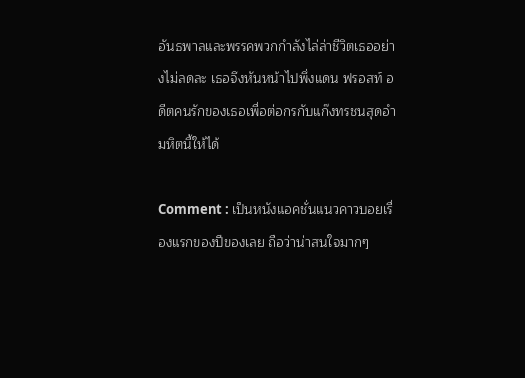อันธพาลและพรรคพวกกำลังไล่ล่าชีวิตเธออย่างไม่ลดละ เธอจึงหันหน้าไปพึ่งแดน ฟรอสท์ อดีตคนรักของเธอเพื่อต่อกรกับแก๊งทรชนสุดอำมหิตนี้ให้ได้

Comment : เป็นหนังแอคชั่นแนวคาวบอยเรื่องแรกของปีของเลย ถือว่าน่าสนใจมากๆ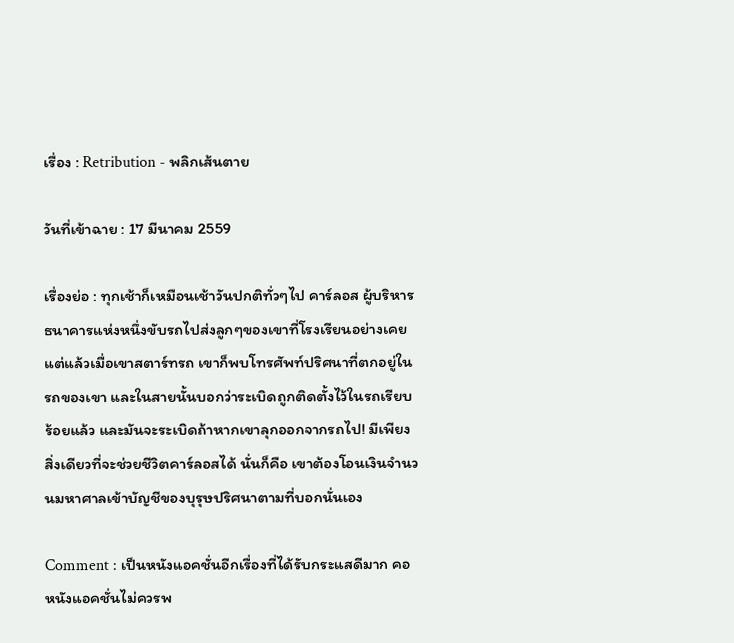เรื่อง : Retribution - พลิกเส้นตาย

วันที่เข้าฉาย : 17 มีนาคม 2559

เรื่องย่อ : ทุกเช้าก็เหมือนเช้าวันปกติทั่วๆไป คาร์ลอส ผู้บริหารธนาคารแห่งหนึ่งขับรถไปส่งลูกๆของเขาที่โรงเรียนอย่างเคย แต่แล้วเมื่อเขาสตาร์ทรถ เขาก็พบโทรศัพท์ปริศนาที่ตกอยู่ในรถของเขา และในสายนั้นบอกว่าระเบิดถูกติดตั้งไว้ในรถเรียบร้อยแล้ว และมันจะระเบิดถ้าหากเขาลุกออกจากรถไป! มีเพียงสิ่งเดียวที่จะช่วยชีวิตคาร์ลอสได้ นั่นก็คือ เขาต้องโอนเงินจำนวนมหาศาลเข้าบัญชีของบุรุษปริศนาตามที่บอกนั่นเอง

Comment : เป็นหนังแอคชั่นอีกเรื่องที่ได้รับกระแสดีมาก คอหนังแอคชั่นไม่ควรพ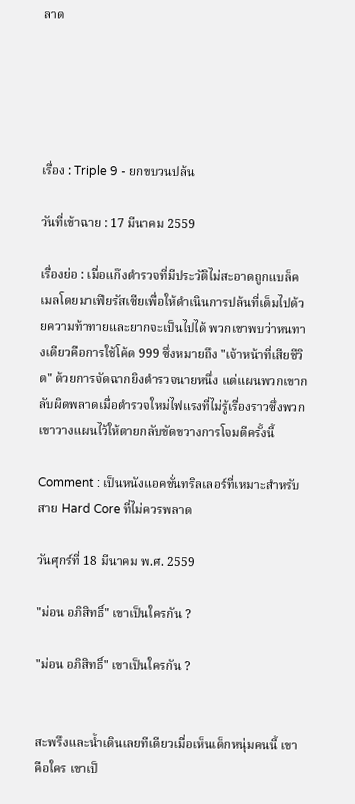ลาด





เรื่อง : Triple 9 - ยกขบวนปล้น

วันที่เข้าฉาย : 17 มีนาคม 2559

เรื่องย่อ : เมื่อแก๊งตำรวจที่มีประวัติไม่สะอาดถูกแบล็คเมลโดยมาเฟียรัสเซียเพื่อให้ดำเนินการปล้นที่เต็มไปด้วยความท้าทายและยากจะเป็นไปได้ พวกเขาพบว่าหนทางเดียวคือการใช้โค้ด 999 ซึ่งหมายถึง "เจ้าหน้าที่เสียชีวิต" ด้วยการจัดฉากยิงตำรวจนายหนึ่ง แต่แผนพวกเขากลับผิดพลาดเมื่อตำรวจใหม่ไฟแรงที่ไม่รู้เรื่องราวซึ่งพวกเขาวางแผนไว้ให้ตายกลับขัดขวางการโจมตีครั้งนี้

Comment : เป็นหนังแอคชั่นทริลเลอร์ที่เหมาะสำหรับสาย Hard Core ที่ไม่ควรพลาด

วันศุกร์ที่ 18 มีนาคม พ.ศ. 2559

"ม่อน อภิสิทธิ์" เขาเป็นใครกัน ?

"ม่อน อภิสิทธิ์" เขาเป็นใครกัน ?


สะพรึงและน้ำเดินเลยทีเดียวเมื่อเห็นเด็กหนุ่มคนนี้ เขาคือใคร เขาเป็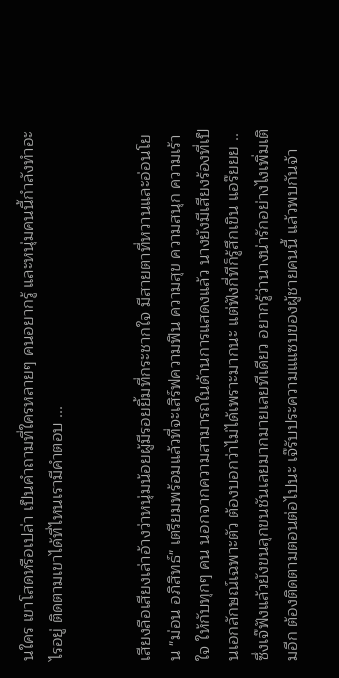นใคร เขาโสดหรือเปล่า เป็นคำถามที่ใครหลายๆ คนอยากรู้ และหนุ่มคนนี้กำลังทำอะไรอยู่ ติดตามเขาได้ที่ไหนเรามีคำตอบ ...


เสียงลือเสียงเล่าอ้างว่าหนุ่มน้อยผู้มีรอยยิ้มที่กระชากใจ มีสายตาที่หวานและอ่อนโยน "ม่อน อภิสิทธ์" เตรียมพร้อมแล้วที่จะเสิร์ฟความฟิน ความสุข ความสนุก ความเร้าใจ ให้กับทุกๆ คน นอกจากความสามารถในด้านการแสดงแล้ว นางยังมีเสียงร้องที่เป็นเอกลักษณ์เฉพาะตัว ต้องบอกว่าไม่ได้เพราะมากนะ แต่ฟังกี่ทีก็รู้สึกเขิน แอร๊ยยย .. ซึ่งเจ๊ฟังแล้วยังขนลุกขนชันเลยมากมายเลยทีเดียว อยากรู้ว่านางน่ารักอย่างไงเพิ่มเติมอีก ต้องติดตามตอนต่อไปนะ เจ๊รับประความแแซบของผู้ชายคนนี้ แล้วพบกันจ้า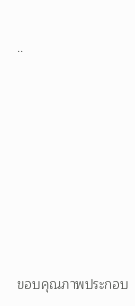..








ขอบคุณภาพประกอบ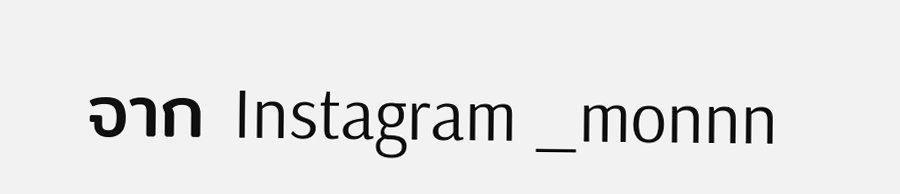จาก Instagram _monnn